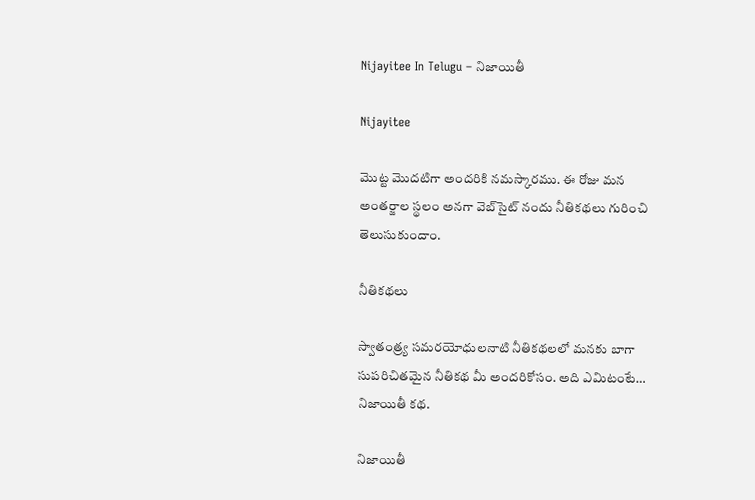Nijayitee In Telugu – నిజాయితీ

Nijayitee

మొట్ట మొదటిగా అందరికి నమస్కారము. ఈ రోజు మన అంతర్జాల స్థలం అనగా వెబ్‌సైట్ నందు నీతికథలు గురించి తెలుసుకుందాం.

నీతికథలు

స్వాతంత్ర్య సమరయోధులనాటి నీతికథలలో మనకు బాగా సుపరిచితమైన నీతికథ మీ అందరికోసం. అది ఎమిటంటే… నిజాయితీ కథ.

నిజాయితీ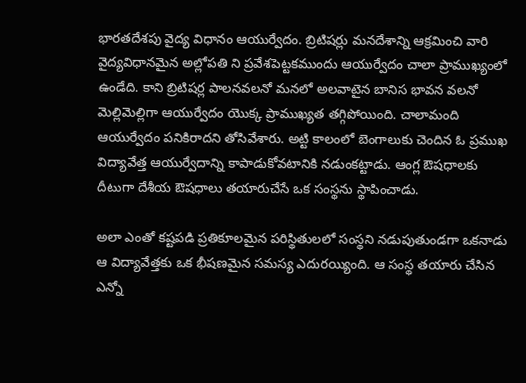భారతదేశపు వైద్య విధానం ఆయుర్వేదం. బ్రిటిషర్లు మనదేశాన్ని ఆక్రమించి వారి వైద్యవిధానమైన అల్లోపతి ని ప్రవేశపెట్టకముందు ఆయుర్వేదం చాలా ప్రాముఖ్యంలో ఉండేది. కాని బ్రిటిషర్ల పాలనవలనో మనలో అలవాటైన బానిస భావన వలనో మెల్లిమెల్లిగా ఆయుర్వేదం యొక్క ప్రాముఖ్యత తగ్గిపోయింది. చాలామంది ఆయుర్వేదం పనికిరాదని తోసివేశారు. అట్టి కాలంలో బెంగాలుకు చెందిన ఓ ప్రముఖ విద్యావేత్త ఆయుర్వేదాన్ని కాపాడుకోవటానికి నడుంకట్టాడు. ఆంగ్ల ఔషధాలకు దీటుగా దేశీయ ఔషధాలు తయారుచేసే ఒక సంస్థను స్థాపించాడు.

అలా ఎంతో కష్టపడి ప్రతికూలమైన పరిస్థితులలో సంస్థని నడుపుతుండగా ఒకనాడు ఆ విద్యావేత్తకు ఒక భీషణమైన సమస్య ఎదురయ్యింది. ఆ సంస్థ తయారు చేసిన ఎన్నో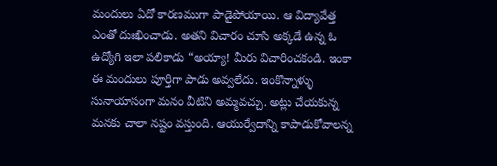మందులు ఏదో కారణముగా పాడైపోయాయి. ఆ విద్యావేత్త ఎంతో దుఃఖించాడు. అతని విచారం చూసి అక్కడే ఉన్న ఓ ఉద్యోగి ఇలా పలికాడు “అయ్యా! మీరు విచారించకండి. ఇంకా ఈ మందులు పూర్తిగా పాడు అవ్వలేదు. ఇంకొన్నాళ్ళు సునాయాసంగా మనం వీటిని అమ్మవచ్చు. అట్లు చేయకున్న మనకు చాలా నష్టం వస్తుంది. ఆయుర్వేదాన్ని కాపాడుకోవాలన్న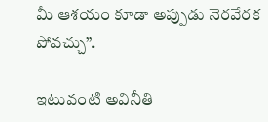మీ ఆశయం కూడా అప్పుడు నెరవేరక పోవచ్చు”.

ఇటువంటి అవినీతి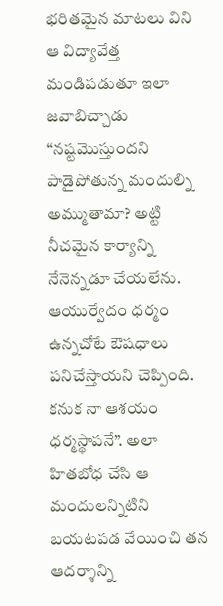భరితమైన మాటలు విని ఆ విద్యావేత్త మండిపడుతూ ఇలా జవాబిచ్చాడు “నష్టమొస్తుందని పాడైపోతున్న మందుల్ని అమ్ముతామా? అట్టి నీచమైన కార్యాన్ని నేనెన్నడూ చేయలేను. ఆయుర్వేదం ధర్మం ఉన్నచోటే ఔషధాలు పనిచేస్తాయని చెప్పింది. కనుక నా ఆశయం ధర్మస్థాపనే”. అలా హితబోధ చేసి ఆ మందులన్నిటిని బయటపడ వేయించి తన ఆదర్శాన్ని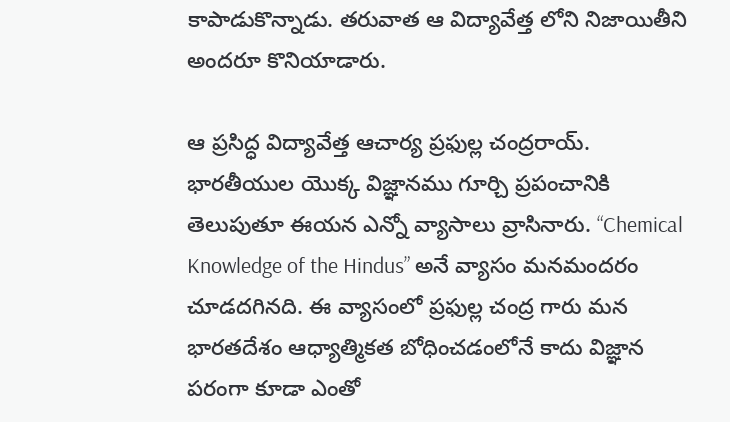కాపాడుకొన్నాడు. తరువాత ఆ విద్యావేత్త లోని నిజాయితీని అందరూ కొనియాడారు.

ఆ ప్రసిద్ధ విద్యావేత్త ఆచార్య ప్రఫుల్ల చంద్రరాయ్. భారతీయుల యొక్క విజ్ఞానము గూర్చి ప్రపంచానికి తెలుపుతూ ఈయన ఎన్నో వ్యాసాలు వ్రాసినారు. “Chemical Knowledge of the Hindus” అనే వ్యాసం మనమందరం చూడదగినది. ఈ వ్యాసంలో ప్రఫుల్ల చంద్ర గారు మన భారతదేశం ఆధ్యాత్మికత బోధించడంలోనే కాదు విజ్ఞాన పరంగా కూడా ఎంతో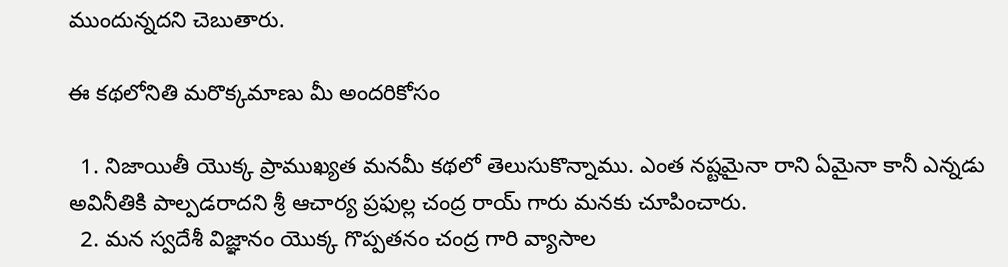ముందున్నదని చెబుతారు.

ఈ కథలోనితి మరొక్కమాణు మీ అందరికోసం

  1. నిజాయితీ యొక్క ప్రాముఖ్యత మనమీ కథలో తెలుసుకొన్నాము. ఎంత నష్టమైనా రాని ఏమైనా కానీ ఎన్నడు అవినీతికి పాల్పడరాదని శ్రీ ఆచార్య ప్రఫుల్ల చంద్ర రాయ్ గారు మనకు చూపించారు.
  2. మన స్వదేశీ విజ్ఞానం యొక్క గొప్పతనం చంద్ర గారి వ్యాసాల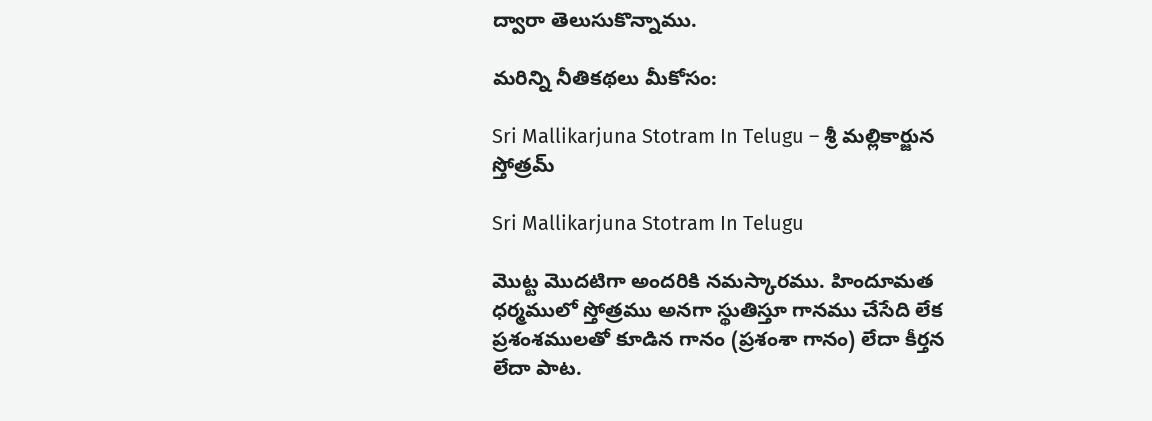ద్వారా తెలుసుకొన్నాము.

మరిన్ని నీతికథలు మీకోసం:

Sri Mallikarjuna Stotram In Telugu – శ్రీ మల్లికార్జున స్తోత్రమ్

Sri Mallikarjuna Stotram In Telugu

మొట్ట మొదటిగా అందరికి నమస్కారము. హిందూమత ధర్మములో స్తోత్రము అనగా స్థుతిస్తూ గానము చేసేది లేక ప్రశంశములతో కూడిన గానం (ప్రశంశా గానం) లేదా కీర్తన లేదా పాట.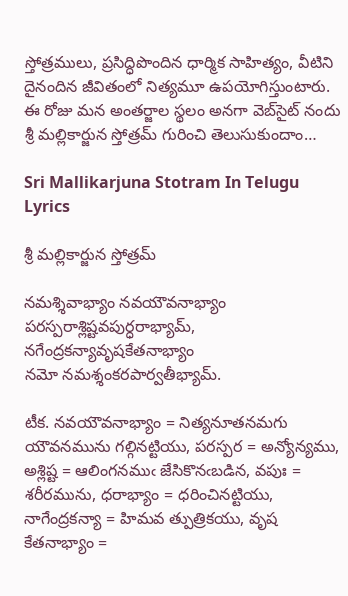స్తోత్రములు, ప్రసిద్ధిపొందిన ధార్మిక సాహిత్యం, వీటిని దైనందిన జీవితంలో నిత్యమూ ఉపయోగిస్తుంటారు. ఈ రోజు మన అంతర్జాల స్థలం అనగా వెబ్‌సైట్ నందు శ్రీ మల్లికార్జున స్తోత్రమ్ గురించి తెలుసుకుందాం…

Sri Mallikarjuna Stotram In Telugu Lyrics

శ్రీ మల్లికార్జున స్తోత్రమ్

నమశ్శివాభ్యాం నవయౌవనాభ్యాం
పరస్పరాశ్లిష్టవపుర్ధరాభ్యామ్,
నగేంద్రకన్యావృషకేతనాభ్యాం
నమో నమశ్శంకరపార్వతీభ్యామ్.

టీక. నవయౌవనాభ్యాం = నిత్యనూతనమగు యౌవనమును గల్గినట్టియు, పరస్పర = అన్యోన్యము, అశ్లిష్ట = ఆలింగనముఁ జేసికొనఁబడిన, వపుః = శరీరమును, ధరాభ్యాం = ధరించినట్టియు, నాగేంద్రకన్యా = హిమవ త్పుత్రికయు, వృష కేతనాభ్యాం =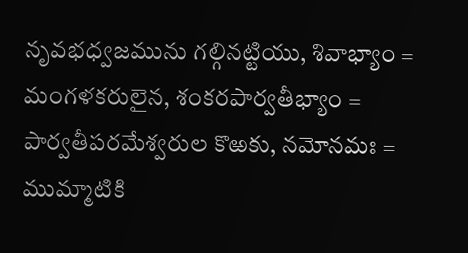నృవభధ్వజమును గల్గినట్టియు, శివాభ్యాం = మంగళకరులైన, శంకరపార్వతీభ్యాం = పార్వతీపరమేశ్వరుల కొఱకు, నమోనమః = ముమ్మాటికి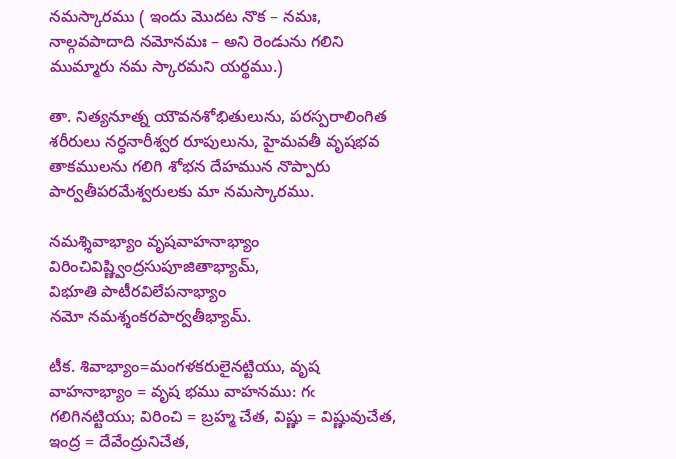నమస్కారము ( ఇందు మొదట నొక – నమః, నాల్గవపాదాది నమోనమః – అని రెండును గలిని ముమ్మారు నమ స్కారమని యర్థము.)

తా. నిత్యనూత్న యౌవనశోభితులును, పరస్పరాలింగిత శరీరులు నర్ధనారీశ్వర రూపులును, హైమవతీ వృషభవ తాకములను గలిగి శోభన దేహమున నొప్పారు పార్వతీపరమేశ్వరులకు మా నమస్కారము.

నమశ్శివాభ్యాం వృషవాహనాభ్యాం
విరించివిష్ణ్వింద్రసుపూజితాభ్యామ్,
విభూతి పాటీరవిలేపనాభ్యాం
నమో నమశ్శంకరపార్వతీభ్యామ్.

టీక. శివాభ్యాం=మంగళకరులైనట్టియు, వృష వాహనాభ్యాం = వృష భము వాహనము: గఁ గలిగినట్టియు; విరించి = బ్రహ్మ చేత, విష్ణు = విష్ణువుచేత, ఇంద్ర = దేవేంద్రునిచేత,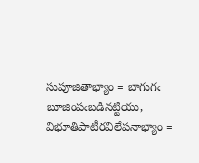సుపూజితాభ్యాం = బాగుగఁ బూజింపఁబడినట్టియు, విభూతిపాటీరవిలేపనాభ్యాం =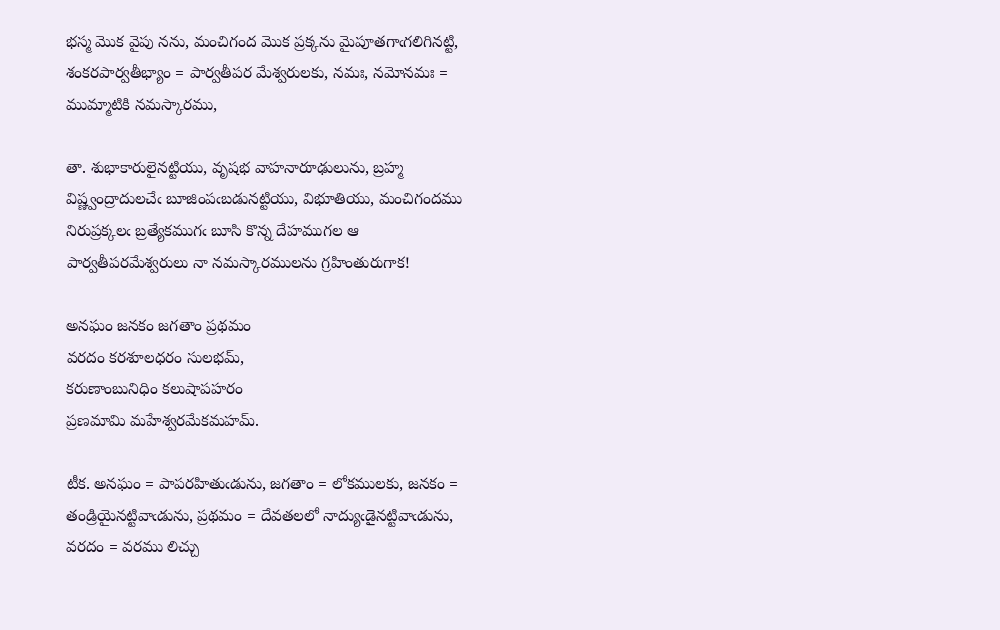భస్మ మొక వైపు నను, మంచిగంద మొక ప్రక్కను మైపూతగాఁగలిగినట్టి, శంకరపార్వతీభ్యాం = పార్వతీపర మేశ్వరులకు, నమః, నమోనమః = ముమ్మాటికి నమస్కారము,

తా. శుభాకారులైనట్టియు, వృషభ వాహనారూఢులును, బ్రహ్మ విష్ణ్వంద్రాదులచేఁ బూజింపఁబడునట్టియు, విభూతియు, మంచిగందము నిరుప్రక్కలఁ బ్రత్యేకముగఁ బూసి కొన్న దేహముగల ఆ పార్వతీపరమేశ్వరులు నా నమస్కారములను గ్రహింతురుగాక!

అనఘం జనకం జగతాం ప్రథమం
వరదం కరశూలధరం సులభమ్,
కరుణాంబునిధిం కలుషాపహరం
ప్రణమామి మహేశ్వరమేకమహమ్.

టీక. అనఘం = పాపరహితుఁడును, జగతాం = లోకములకు, జనకం = తండ్రియైనట్టివాఁడును, ప్రథమం = దేవతలలో నాద్యుఁడైనట్టివాఁడును, వరదం = వరము లిచ్చు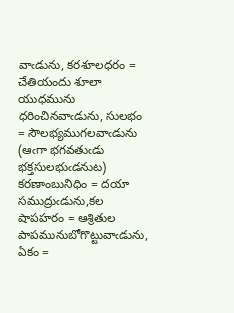వాఁడును, కరశూలధరం = చేతియందు శూలా యుధమును ధరించినవాఁడును, సులభం = సౌలభ్యముగలవాఁడును (ఆఁగా భగవతుఁడు భక్తసులభుఁడనుట) కరణాంబునిధిం = దయా సముద్రుఁడును,కల షాపహరం = ఆశ్రితుల పాపమునుబోగొట్టువాఁడును, ఏకం =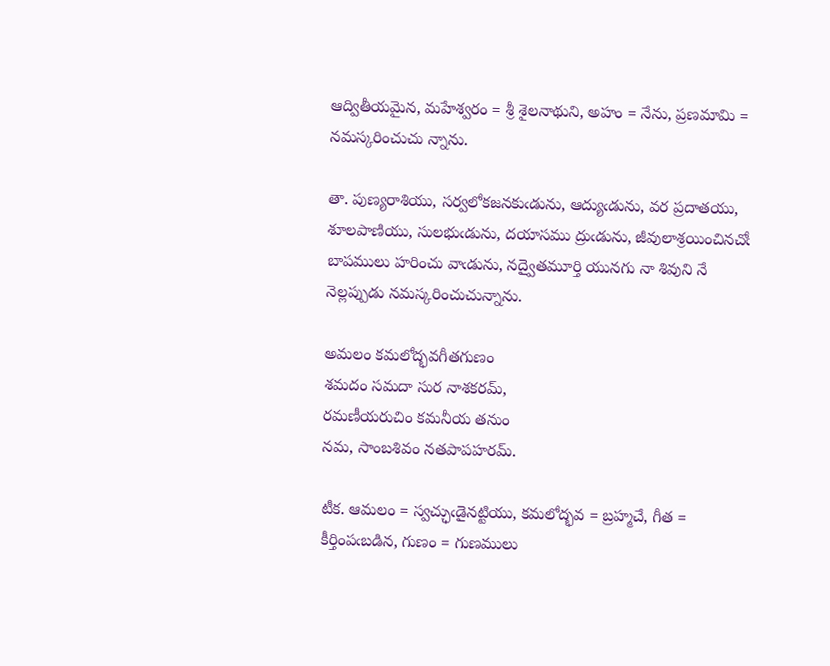ఆద్వితీయమైన, మహేశ్వరం = శ్రీ శైలనాథుని, అహం = నేను, ప్రణమామి = నమస్కరించుచు న్నాను.

తా. పుణ్యరాశియు, సర్వలోకజనకుఁడును, ఆద్యుఁడును, వర ప్రదాతయు, శూలపాణియు, సులభుఁడును, దయాసము ద్రుఁడును, జీవులాశ్రయించినచోఁ బాపములు హరించు వాఁడును, నద్వైతమూర్తి యునగు నా శివుని నే నెల్లప్పుడు నమస్కరించుచున్నాను.

అమలం కమలోద్భవగీతగుణం
శమదం సమదా సుర నాశకరమ్,
రమణీయరుచిం కమనీయ తనుం
నమ, సాంబశివం నతపాపహరమ్.

టీక. ఆమలం = స్వచ్ఛుఁడైనట్టియు, కమలోద్భవ = బ్రహ్మచే, గీత = కీర్తింపఁబడిన, గుణం = గుణములు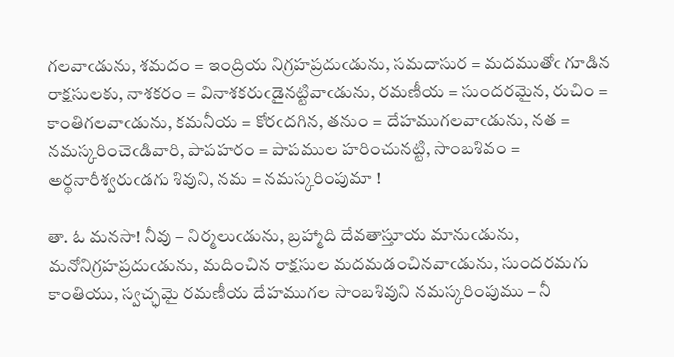గలవాఁడును, శమదం = ఇంద్రియ నిగ్రహప్రదుఁడును, సమదాసుర = మదముతోఁ గూడిన రాక్షసులకు, నాశకరం = వినాశకరుఁడైనట్టివాఁడును, రమణీయ = సుందరమైన, రుచిం = కాంతిగలవాఁడును, కమనీయ = కోరఁదగిన, తనుం = దేహముగలవాఁడును, నత = నమస్కరించెఁడివారి, పాపహరం = పాపముల హరించునట్టి, సాంబశివం = అర్థనారీశ్వరుఁడగు శివుని, నమ = నమస్కరింపుమా !

తా. ఓ మనసా! నీవు – నిర్మలుఁడును, బ్రహ్మాది దేవతాస్తూయ మానుఁడును, మనోనిగ్రహప్రదుఁడును, మదించిన రాక్షసుల మదమడంచినవాఁడును, సుందరమగు కాంతియు, స్వచ్ఛమై రమణీయ దేహముగల సాంబశివుని నమస్కరింపుము – నీ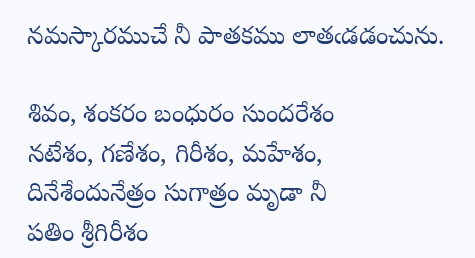నమస్కారముచే నీ పాతకము లాతఁడడంచును.

శివం, శంకరం బంధురం సుందరేశం
నటేశం, గణేశం, గిరీశం, మహేశం,
దినేశేందునేత్రం సుగాత్రం మృడా నీ
పతిం శ్రీగిరీశం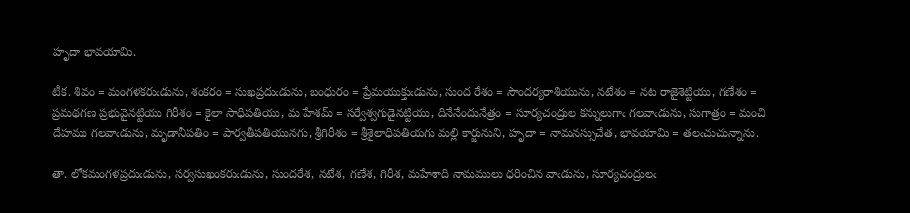హృదా భావయామి.

టీక. శివం = మంగళకరుఁడును, శంకరం = సుఖప్రదుఁడును, బంధురం = ప్రేమయుక్తుఁడును, సుంద రేశం = సౌందర్యరాశియును, నటేశం = నట రాజైశెట్టియు, గణేశం = ప్రమథగణ ప్రభువైనట్టియు గిరీశం = కైలా సాధిపతియు, మ హేశమ్ = సర్వేశ్వగుడైనట్టియు, దినేనేందునేత్రం = సూర్యచంద్రుల కన్నులుగాఁ గలవాఁడును, సుగాత్రం = మంచి దేహము గలవాఁడును, మృడానీపతిం = పార్వతీపతియునగు, శ్రీగిరీశం = శ్రీశైలాధిపతియగు మల్లి కార్జునుని, హృదా = నామనస్సుచేత, భావయామి = తలఁచుచున్నాను.

తా. లోకమంగళప్రదుఁడును, సర్వసుఖంకరుఁడును, సుందరేశ, నటేశ, గణేశ, గిరీశ, మహేశాది నామములు ధరించిన వాఁడును, సూర్యచంద్రులఁ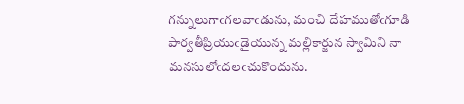గన్నులుగాఁగలవాఁడును, మంచి దేహముతోఁగూడి పార్వతీప్రియుఁడైయున్న మల్లికార్జున స్వామిని నా మనసులోఁదలఁచుకొందును.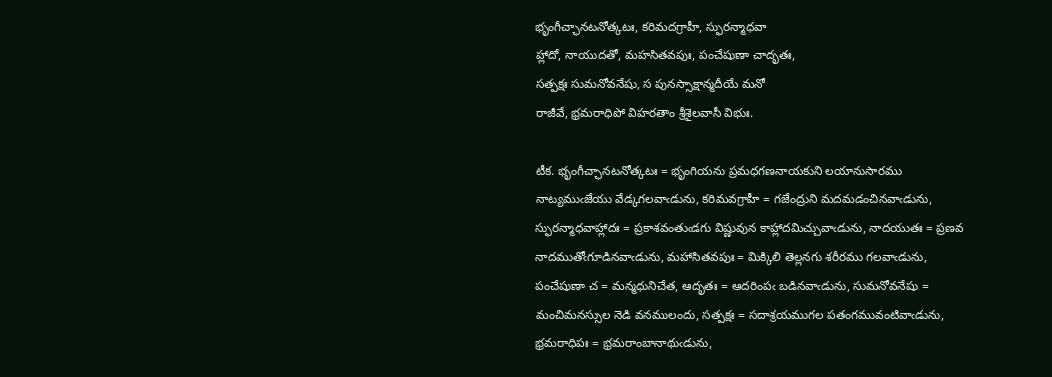భృంగీచ్ఛానటనోత్కటః, కరిమదగ్రాహీ, స్ఫురన్మాధవా
హ్లాదో, నాయుదతో, మహసితవపుః, పంచేషుణా చాదృతః,
సత్పక్షః సుమనోవనేషు, స పునస్సాక్షాన్మదీయే మనో
రాజీవే, భ్రమరాధిపో విహరతాం శ్రీశైలవాసీ విభుః.

టీక. భృంగీచ్ఛానటనోత్కటః = భృంగియను ప్రమధగణనాయకుని లయానుసారము నాట్యముఁజేయు వేడ్కగలవాఁడును, కరిమవగ్రాహీ = గజేంద్రుని మదమడంచినవాఁడును, స్ఫురన్మాధవాహ్లాదః = ప్రకాశవంతుఁడగు విష్ణువున కాహ్లాదమిచ్చువాఁడును, నాదయుతః = ప్రణవ నాదముతోఁగూడినవాఁడును, మహాసితవపుః = మిక్కిలి తెల్లనగు శరీరము గలవాఁడును, పంచేషుణా చ = మన్మధునిచేత, ఆదృతః = ఆదరింపఁ బడినవాఁడును, సుమనోవనేషు = మంచిమనస్సుల నెడి వనములందు, సత్పక్షః = సదాశ్రయముగల పతంగమువంటివాఁడును, భ్రమరాధిపః = భ్రమరాంబానాథుఁడును,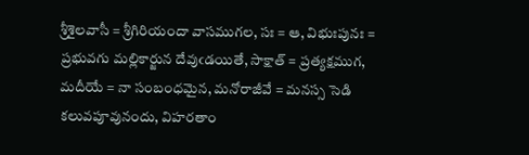శ్రీశైలవాసీ = శ్రీగిరియందా వాసముగల, సః = ఆ, విభుఃపునః = ప్రభువగు మల్లికార్జున దేవుఁడయితే, సాక్షాత్ = ప్రత్యక్షముగ, మదీయే = నా సంబంధమైన, మనోరాజీవే = మనస్స సెడి కలువపూవునందు, విహరతాం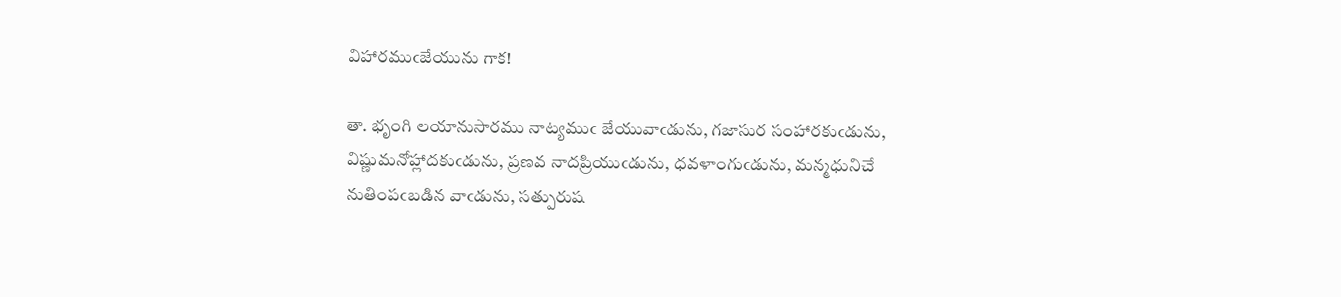విహారముఁజేయును గాక!

తా. భృంగి లయానుసారము నాట్యముఁ జేయువాఁడును, గజాసుర సంహారకుఁడును, విష్ణుమనోహ్లాదకుఁడును, ప్రణవ నాదప్రియుఁడును, ధవళాంగుఁడును, మన్మధునిచే నుతింపఁబడిన వాఁడును, సత్పురుష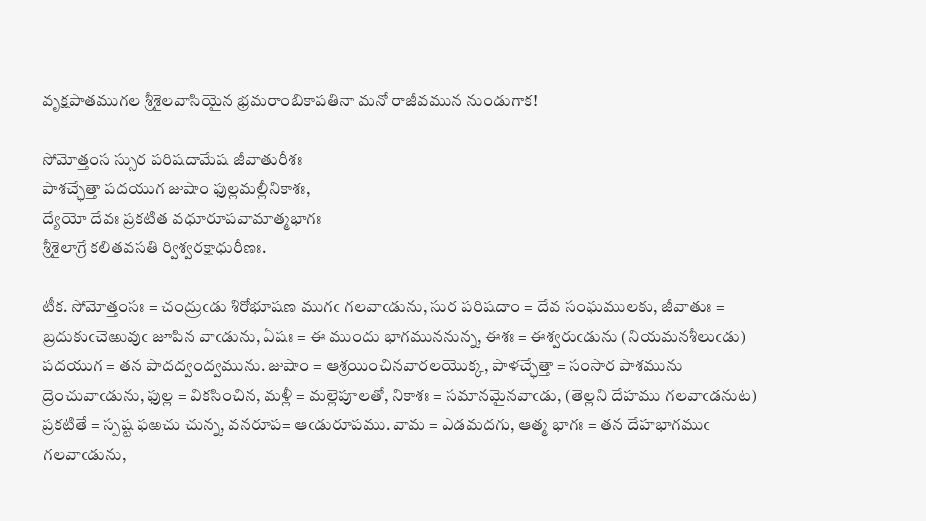వృక్షపాతముగల శ్రీశైలవాసియైన భ్రమరాంబికాపతినా మనో రాజీవమున నుండుగాక!

సోమోత్తంస స్సుర పరిషదామేష జీవాతురీశః
పాశచ్ఛేత్తా పదయుగ జుషాం ఫుల్లమల్లీనికాశః,
ద్యేయో దేవః ప్రకటిత వధూరూపవామాత్మభాగః
శ్రీశైలాగ్రే కలితవసతి ర్విశ్వరక్షాధురీణః.

టీక. సోమోత్తంసః = చంద్రుఁడు శిరోభూషణ ముగఁ గలవాఁడును, సుర పరిషదాం = దేవ సంఘములకు, జీవాతుః = బ్రదుకుఁచెఱువుఁ జూపిన వాఁడును, ఏషః = ఈ ముందు భాగముననున్న, ఈశః = ఈశ్వరుఁడును (నియమనశీలుఁడు) పదయుగ = తన పాదద్వంద్వమును. జుషాం = ఆశ్రయించినవారలయొక్క, పాళచ్ఛేత్తా = సంసార పాశమును ద్రెంచువాఁడును, ఫుల్ల = వికసించిన, మళ్లీ = మల్లెపూలతో, నికాశః = సమానమైనవాఁడు, (తెల్లని దేహము గలవాఁడనుట) ప్రకటితే = స్పష్ట ఫఱచు చున్న, వనరూప= ఆఁడురూపము. వామ = ఎడమదగు, ఆత్మ భాగః = తన దేహభాగముఁ గలవాఁడును,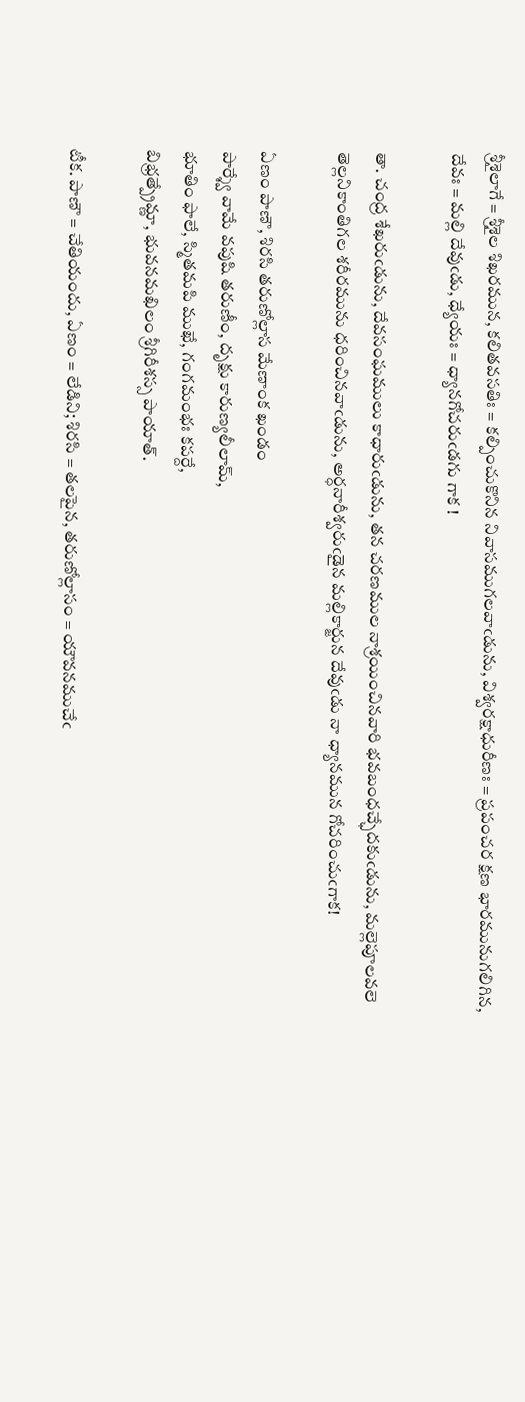శ్రీశైలాగే = శ్రీశైల శిఖరమున, కలితవసతిః = కల్పించుకొనిన నివాసముగలవాఁడును, విశ్వరక్షాధురీణః = ప్రపంచర క్షణ భారమునుగలిగిన, దేవః = మల్లి దేవుఁడు, ధ్యేయః = ధ్యానగోచరుఁడగు గాక !

తా. చంద్ర శేఖరుఁడును, దేవసంఘములు కాధారుఁడును, తన చరణముల నాశ్రయించినవారి భవబంధచ్ఛేదకుఁడును, మల్లెపూలవలె తెల్లనికాంతిగల శరీరమును ధరించినవాఁడును, అర్ధనారీశ్వరుఁడైన మల్లికార్జున దేవుఁడు నా ధ్యానమున గోచరించుఁగాక!

ఏణం పాణౌ, శిరసి తరుణోల్లాస మేణాంక ఖండం
పార్శ్వే వామే వపుషి తరుణీం, దృక్షు కారుణ్యలీలామ్,
భూతిం ఫాలే, స్మితమపి ముఖే, గంగమంభః కపర్దే,
బిభ్రత్ప్రేమ్ణా, భువనమఖిలం శ్రీగిరీశస్స పాయాత్.

టీక. పాణౌ = చేతియందు, ఏణం = లేడిని; శిరసి = తలపైన, తరుణోల్లాసం = యౌవనముచేఁ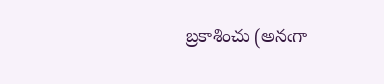బ్రకాశించు (అనఁగా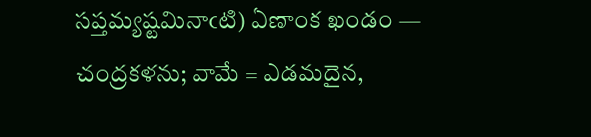సప్తమ్యష్టమినాఁటి) ఏణాంక ఖండం — చంద్రకళను; వామే = ఎడమదైన,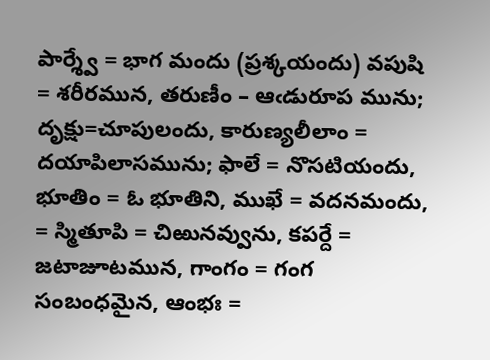పార్శ్వే = భాగ మందు (ప్రశ్కయందు) వపుషి = శరీరమున, తరుణీం – ఆఁడురూప మును; దృక్షు=చూపులందు, కారుణ్యలీలాం = దయాపిలాసమును; ఫాలే = నొసటియందు, భూతిం = ఓ భూతిని, ముఖే = వదనమందు, = స్మితూపి = చిఱునవ్వును, కపర్దే = జటాజూటమున, గాంగం = గంగ సంబంధమైన, ఆంభః =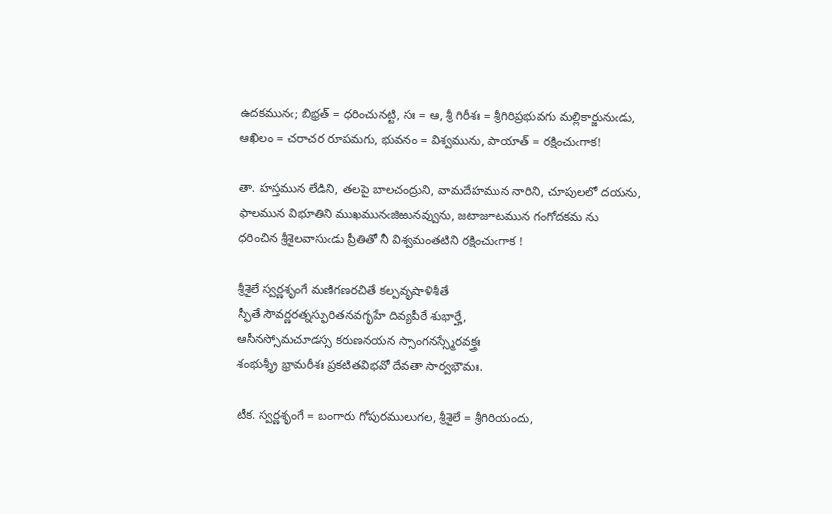ఉదకమునఁ; బిభ్రత్ = ధరించునట్టి, సః = ఆ, శ్రీ గిరీశః = శ్రీగిరిప్రభువగు మల్లికార్జునుఁడు, ఆఖిలం = చరాచర రూపమగు, భువనం = విశ్వమును, పాయాత్ = రక్షించుఁగాక!

తా. హస్తమున లేడిని, తలపై బాలచంద్రుని, వామదేహమున నారిని, చూపులలో దయను, ఫాలమున విభూతిని ముఖమునఁజిఱునవ్వును, జటాజూటమున గంగోదకమ ను ధరించిన శ్రీశైలవాసుఁడు ప్రీతితో నీ విశ్వమంతటిని రక్షించుఁగాక !

శ్రీశైలే స్వర్ణశృంగే మణిగణరచితే కల్పవృషాళిశీతే
స్ఫీతే సౌవర్ణరత్నస్ఫురితనవగృహే దివ్యపీఠే శుభార్హే,
ఆసీనస్సోమచూడస్స కరుణనయన స్సాంగనస్స్మేరవక్త్రః
శంభుశ్శ్రీ భ్రామరీశః ప్రకటితవిభవో దేవతా సార్వభౌమః.

టీక. స్వర్ణశృంగే = బంగారు గోపురములుగల, శ్రీశైలే = శ్రీగిరియందు,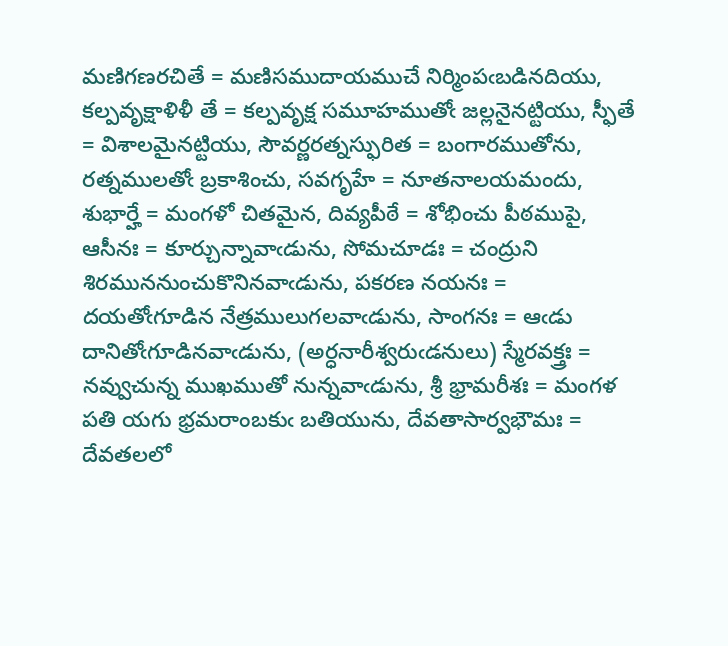మణిగణరచితే = మణిసముదాయముచే నిర్మింపఁబడినదియు, కల్పవృక్షాళిళీ తే = కల్పవృక్ష సమూహముతోఁ జల్లనైనట్టియు, స్ఫీతే = విశాలమైనట్టియు, సౌవర్ణరత్నస్ఫురిత = బంగారముతోను, రత్నములతోఁ బ్రకాశించు, సవగృహే = నూతనాలయమందు, శుభార్హే = మంగళో చితమైన, దివ్యపీఠే = శోభించు పీఠముపై, ఆసీనః = కూర్చున్నావాఁడును, సోమచూడః = చంద్రుని శిరముననుంచుకొనినవాఁడును, పకరణ నయనః = దయతోఁగూడిన నేత్రములుగలవాఁడును, సాంగనః = ఆఁడు దానితోఁగూడినవాఁడును, (అర్ధనారీశ్వరుఁడనులు) స్మేరవక్త్రః = నవ్వుచున్న ముఖముతో నున్నవాఁడును, శ్రీ భ్రామరీశః = మంగళ పతి యగు భ్రమరాంబకుఁ బతియును, దేవతాసార్వభౌమః = దేవతలలో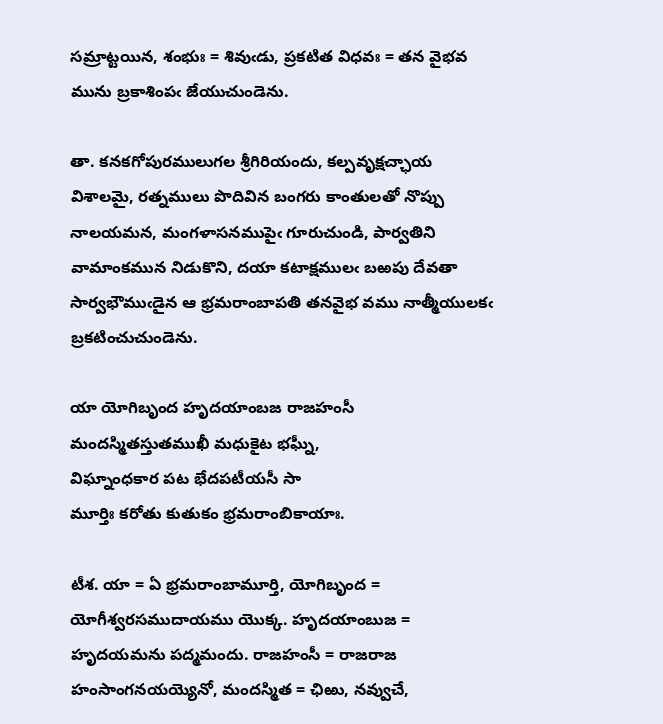సమ్రాట్టయిన, శంభుః = శివుఁడు, ప్రకటిత విధవః = తన వైభవ మును బ్రకాశింపఁ జేయుచుండెను.

తా. కనకగోపురములుగల శ్రీగిరియందు, కల్పవృక్షచ్ఛాయ విశాలమై, రత్నములు పొదివిన బంగరు కాంతులతో నొప్పు నాలయమన, మంగళాసనముపైఁ గూరుచుండి, పార్వతిని వామాంకమున నిడుకొని, దయా కటాక్షములఁ బఱపు దేవతా సార్వభౌముఁడైన ఆ భ్రమరాంబాపతి తనవైభ వము నాత్మీయులకఁ బ్రకటించుచుండెను.

యా యోగిబృంద హృదయాంబజ రాజహంసీ
మందస్మితస్తుతముఖీ మధుకైట భఘ్నీ,
విఘ్నాంధకార పట భేదపటీయసీ సా
మూర్తిః కరోతు కుతుకం భ్రమరాంబికాయాః.

టీశ. యా = ఏ భ్రమరాంబామూర్తి, యోగిబృంద = యోగీశ్వరసముదాయము యొక్క. హృదయాంబుజ = హృదయమను పద్మమందు. రాజహంసీ = రాజరాజ హంసాంగనయయ్యెనో, మందస్మిత = ఛిఱు, నవ్వుచే,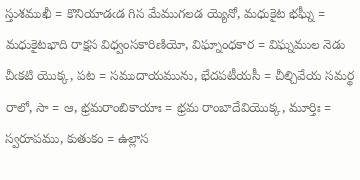స్తుశముఖీ = కొనియాడఁడ గిస మేముగలడ య్యెనో, మధుకైట భఘ్నీ = మధుకైటభాది రాక్షస విధ్వంసకారిణియో, విఘ్నాంధకార = విఘ్నముల నెడు చీఁకటి యొక్క, పట = సముదాయమును, భేదపటీయసీ = చీల్చివేయ సమర్థ రాలో, సా = ఆ, భ్రమరాంబికాయాః = భ్రమ రాంబాదేవియొక్క, మూర్తిః = స్వరూపము, కుతుకం = ఉల్లాస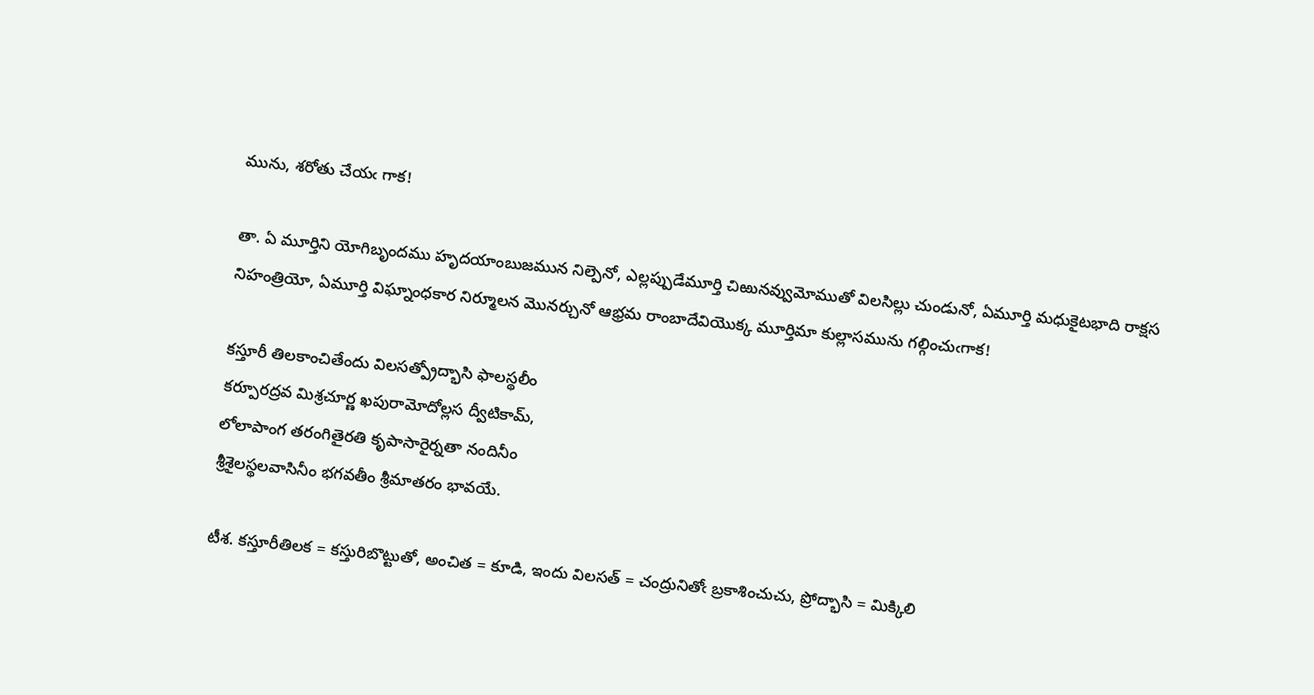మును, శరోతు చేయఁ గాక!

తా. ఏ మూర్తిని యోగిబృందము హృదయాంబుజమున నిల్పెనో, ఎల్లప్పుడేమూర్తి చిఱునవ్వుమోముతో విలసిల్లు చుండునో, ఏమూర్తి మధుకైటభాది రాక్షస నిహంత్రియో, ఏమూర్తి విఘ్నాంధకార నిర్మూలన మొనర్చునో ఆభ్రమ రాంబాదేవియొక్క మూర్తిమా కుల్లాసమును గల్గించుఁగాక!

కస్తూరీ తిలకాంచితేందు విలసత్ప్రోద్భాసి ఫాలస్థలీం
కర్పూరద్రవ మిశ్రచూర్ణ ఖపురామోదోల్లస ద్వీటికామ్,
లోలాపాంగ తరంగితైరతి కృపాసారైర్నతా నందినీం
శ్రీశైలస్థలవాసినీం భగవతీం శ్రీమాతరం భావయే.

టీశ. కస్తూరీతిలక = కస్తురిబొట్టుతో, అంచిత = కూడి, ఇందు విలసత్ = చంద్రునితోఁ బ్రకాశించుచు, ప్రోద్భాసి = మిక్కిలి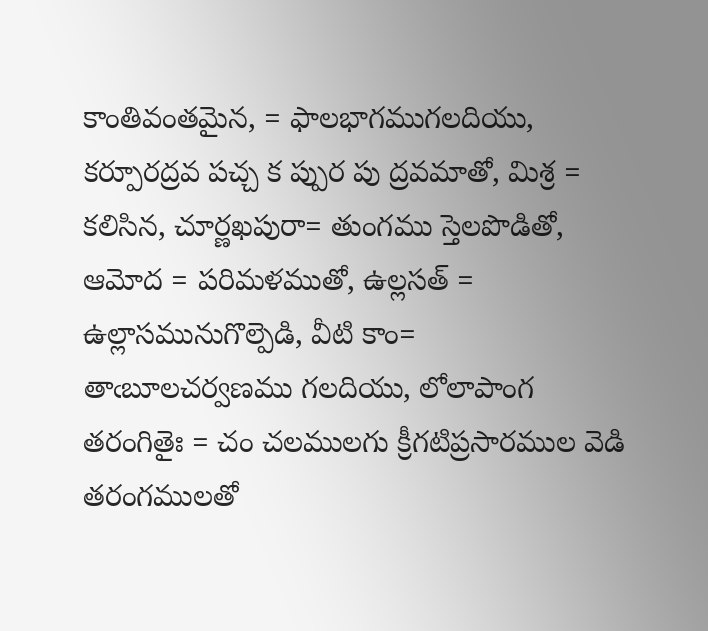కాంతివంతమైన, = ఫాలభాగముగలదియు, కర్పూరద్రవ పచ్చ క ప్పుర పు ద్రవమాతో, మిశ్ర = కలిసిన, చూర్ణఖపురా= తుంగము స్తెలపొడితో, ఆమోద = పరిమళముతో, ఉల్లసత్ = ఉల్లాసమునుగొల్పెడి, వీటి కాం= తాఁబూలచర్వణము గలదియు, లోలాపాంగ తరంగితైః = చం చలములగు క్రీగటిప్రసారముల వెడి తరంగములతో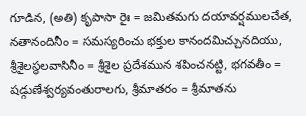గూడిన, (అతి) కృపాసా రైః = జమితమగు దయావర్షములచేత, నతానందినీం = సమస్యరించు భక్తుల కానందమిచ్చునదియు, శ్రీశైలస్థలవాసినీం = శ్రీశైల ప్రదేశమున శపించనట్టి, భగవతీం = షడ్గుణేశ్వర్యవంతురాలగు, శ్రీమాతరం = శ్రీమాతను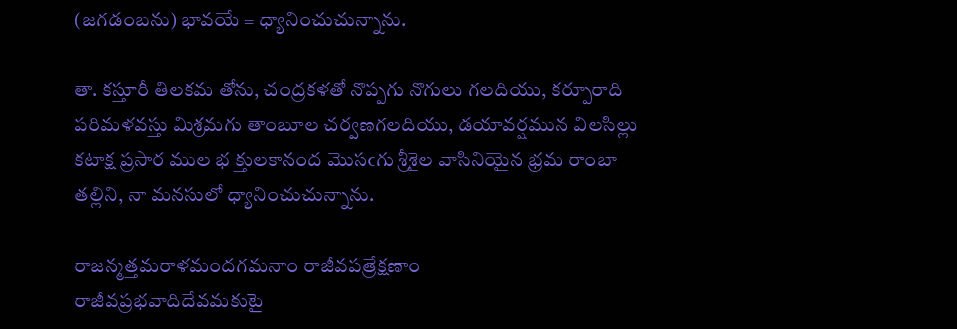(జగడంబను) భావయే = ధ్యానించుచున్నాను.

తా. కస్తూరీ తిలకమ తోను, చంద్రకళతో నొప్పగు నొగులు గలదియు, కర్పూరాది పరిమళవస్తు మిశ్రమగు తాంబూల చర్వణగలదియు, డయావర్షమున విలసిల్లు కటాక్ష ప్రసార ముల భ క్తులకానంద మొసఁగు శ్రీశైల వాసినియైన భ్రమ రాంబా తల్లిని, నా మనసులో ధ్యానించుచున్నాను.

రాజన్మత్తమరాళమందగమనాం రాజీవపత్రేక్షణాం
రాజీవప్రభవాదిదేవమకుటై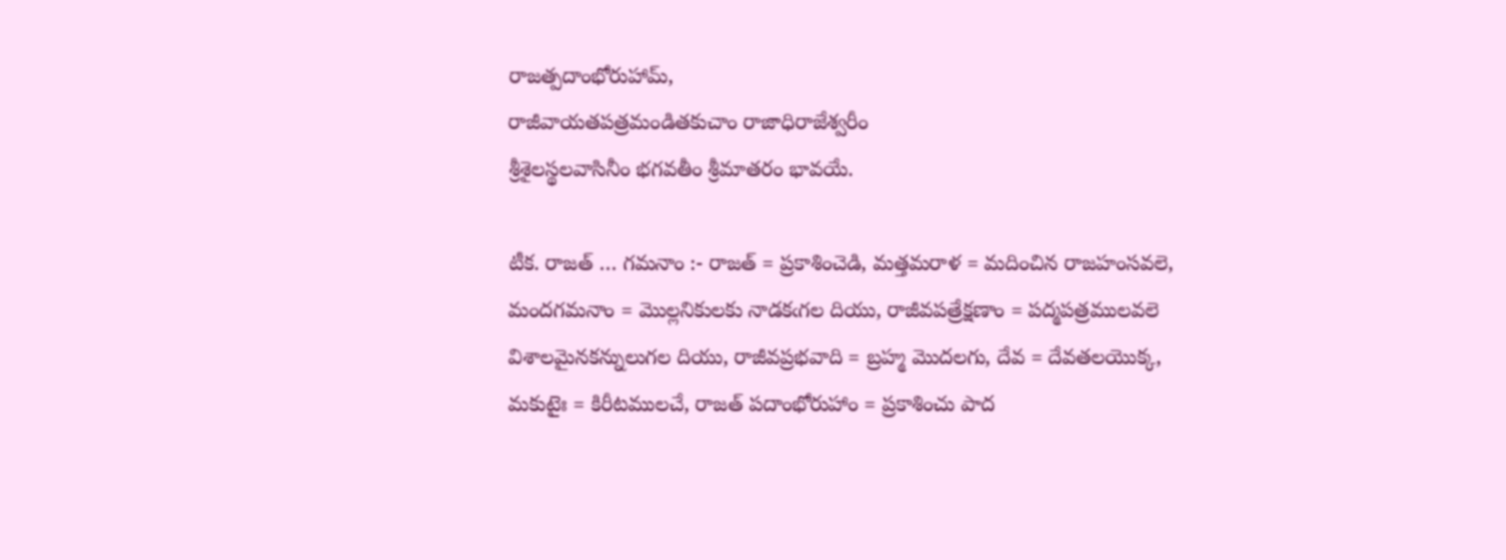రాజత్పదాంభోరుహామ్,
రాజీవాయతపత్రమండితకుచాం రాజాధిరాజేశ్వరీం
శ్రీశైలస్థలవాసినీం భగవతీం శ్రీమాతరం భావయే.

టీక. రాజత్ … గమనాం :- రాజత్ = ప్రకాశించెడి, మత్తమరాళ = మదించిన రాజహంసవలె, మందగమనాం = మొల్లనికులకు నాడకఁగల దియు, రాజీవపత్రేక్షణాం = పద్మపత్రములవలె విశాలమైనకన్నులుగల దియు, రాజీవప్రభవాది = బ్రహ్మ మొదలగు, దేవ = దేవతలయొక్క, మకుటైః = కిరీటములచే, రాజత్ పదాంభోరుహాం = ప్రకాశించు పాద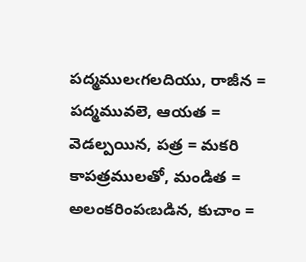పద్మములఁగలదియు, రాజీన = పద్మమువలె, ఆయత = వెడల్పయిన, పత్ర = మకరి కాపత్రములతో, మండిత = అలంకరింపఁబడిన, కుచాం =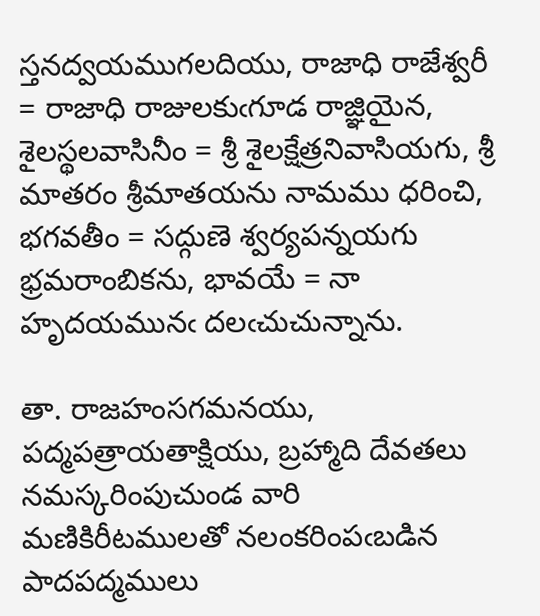స్తనద్వయముగలదియు, రాజాధి రాజేశ్వరీ = రాజాధి రాజులకుఁగూడ రాజ్ఞియైన, శైలస్థలవాసినీం = శ్రీ శైలక్షేత్రనివాసియగు, శ్రీ మాతరం శ్రీమాతయను నామము ధరించి, భగవతీం = సద్గుణె శ్వర్యపన్నయగు భ్రమరాంబికను, భావయే = నా హృదయమునఁ దలఁచుచున్నాను.

తా. రాజహంసగమనయు, పద్మపత్రాయతాక్షియు, బ్రహ్మాది దేవతలు నమస్కరింపుచుండ వారి మణికిరీటములతో నలంకరింపఁబడిన పాదపద్మములు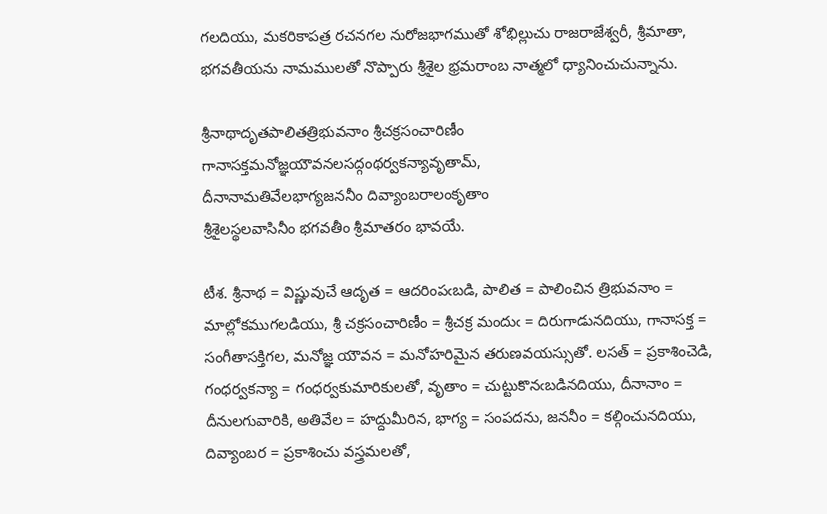గలదియు, మకరికాపత్ర రచనగల నురోజభాగముతో శోభిల్లుచు రాజరాజేశ్వరీ, శ్రీమాతా, భగవతీయను నామములతో నొప్పారు శ్రీశైల భ్రమరాంబ నాత్మలో ధ్యానించుచున్నాను.

శ్రీనాథాదృతపాలితత్రిభువనాం శ్రీచక్రసంచారిణీం
గానాసక్తమనోజ్ఞయౌవనలసద్గంథర్వకన్యావృతామ్,
దీనానామతివేలభాగ్యజననీం దివ్యాంబరాలంకృతాం
శ్రీశైలస్థలవాసినీం భగవతీం శ్రీమాతరం భావయే.

టీశ. శ్రీనాథ = విష్ణువుచే ఆదృత = ఆదరింపఁబడి, పాలిత = పాలించిన త్రిభువనాం = మాల్లోకముగలడియు, శ్రీ చక్రసంచారిణీం = శ్రీచక్ర మందుఁ = దిరుగాడునదియు, గానాసక్త = సంగీతాసక్తిగల, మనోజ్ఞ యౌవన = మనోహరిమైన తరుణవయస్సుతో. లసత్ = ప్రకాశించెడి, గంధర్వకన్యా = గంధర్వకుమారికులతో, వృతాం = చుట్టుకొనఁబడినదియు, దీనానాం = దీనులగువారికి, అతివేల = హద్దుమీరిన, భాగ్య = సంపదను, జననీం = కల్గించునదియు, దివ్యాంబర = ప్రకాశించు వస్త్రమలతో,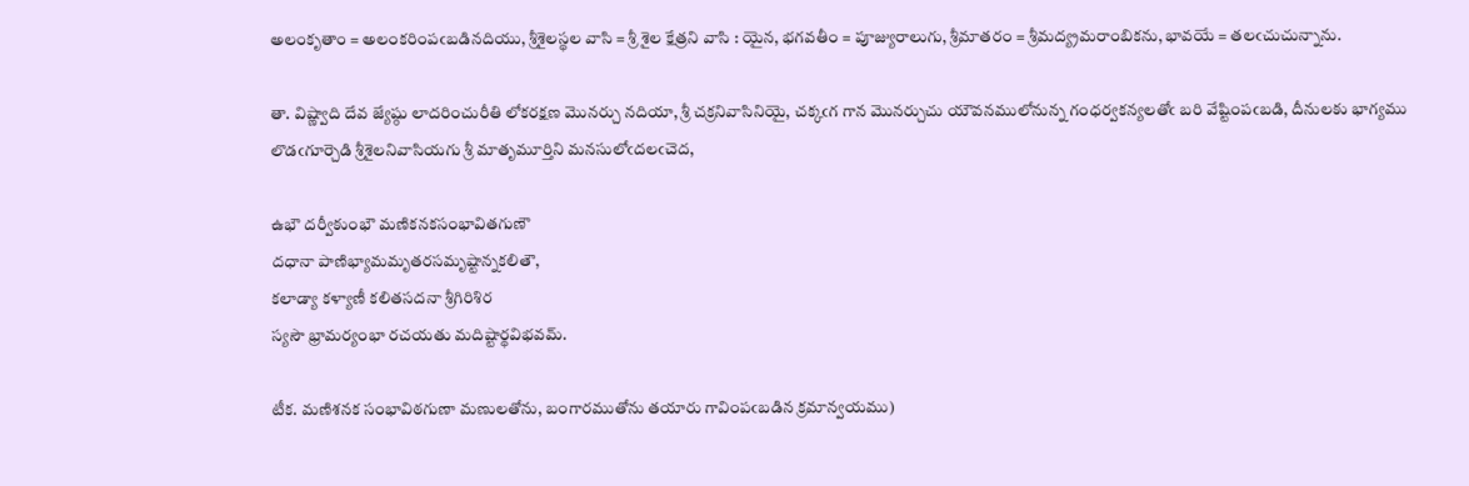అలంకృతాం = అలంకరింపఁబడినదియు, శ్రీశైలస్థల వాసి = శ్రీ శైల క్షేత్రని వాసి : యైన, భగవతీం = పూజ్యురాలుగు, శ్రీమాతరం = శ్రీమద్య్రమరాంబికను, భావయే = తలఁచుచున్నాను.

తా. విష్ణ్వాది దేవ జ్యేష్ఠు లాదరించురీతి లోకరక్షణ మొనర్చు నదియా, శ్రీ చక్రనివాసినియై, చక్కఁగ గాన మొనర్చుచు యౌవనములోనున్న గంధర్వకన్యలతోఁ బరి వేష్టింపఁబడి, దీనులకు భాగ్యము లొడఁగూర్చెడి శ్రీశైలనివాసియగు శ్రీ మాతృమూర్తిని మనసులోఁదలఁచెద,

ఉభౌ దర్వీకుంభౌ మణికనకసంభావితగుణౌ
దధానా పాణిభ్యామమృతరసమృష్టాన్నకలితౌ,
కలాడ్యా కళ్యాణీ కలితసదనా శ్రీగిరిశిర
స్యసౌ భ్రామర్యంభా రచయతు మదిష్టార్థవిభవమ్.

టీక. మణిశనక సంభావిఠగుణా మణులతోను, బంగారముతోను తయారు గావింపఁబడిన క్రమాన్వయము)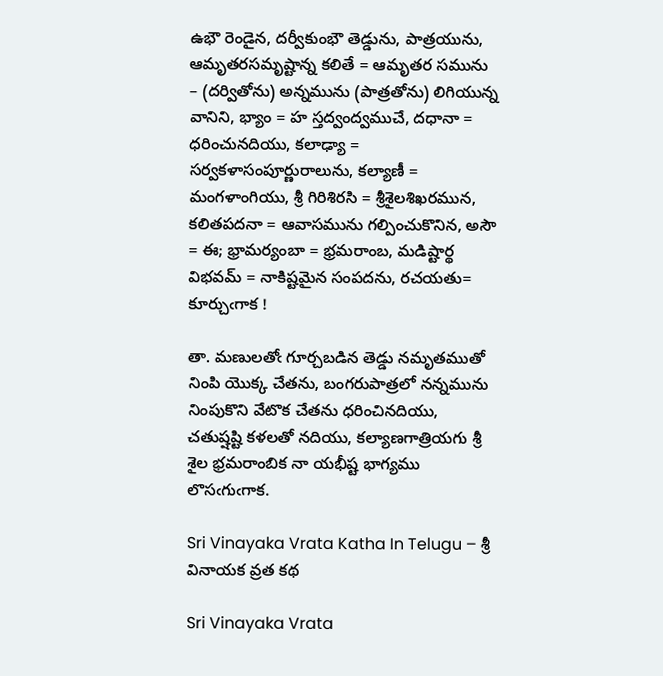ఉభౌ రెండైన, దర్వీకుంభౌ తెడ్డును, పాత్రయును, ఆమృతరసమృష్టాన్న కలితే = ఆమృతర సమును – (దర్వితోను) అన్నమును (పాత్రతోను) లిగియున్న వానిని, భ్యాం = హ స్తద్వంద్వముచే, దధానా = ధరించునదియు, కలాఢ్యా = సర్వకళాసంపూర్ణురాలును, కల్యాణీ = మంగళాంగియు, శ్రీ గిరిశిరసి = శ్రీశైలశిఖరమున, కలితపదనా = ఆవాసమును గల్పించుకొనిన, అసౌ = ఈ; భ్రామర్యంబా = భ్రమరాంబ, మడిష్టార్థ విభవమ్ = నాకిష్టమైన సంపదను, రచయతు= కూర్చుఁగాక !

తా. మణులతోఁ గూర్చబడిన తెడ్డు నమృతముతో నింపి యొక్క చేతను, బంగరుపాత్రలో నన్నమును నింపుకొని వేటొక చేతను ధరించినదియు, చతుష్షష్టి కళలతో నదియు, కల్యాణగాత్రియగు శ్రీ శైల భ్రమరాంబిక నా యభీష్ట భాగ్యము లొసఁగుఁగాక.

Sri Vinayaka Vrata Katha In Telugu – శ్రీ వినాయక వ్రత కథ

Sri Vinayaka Vrata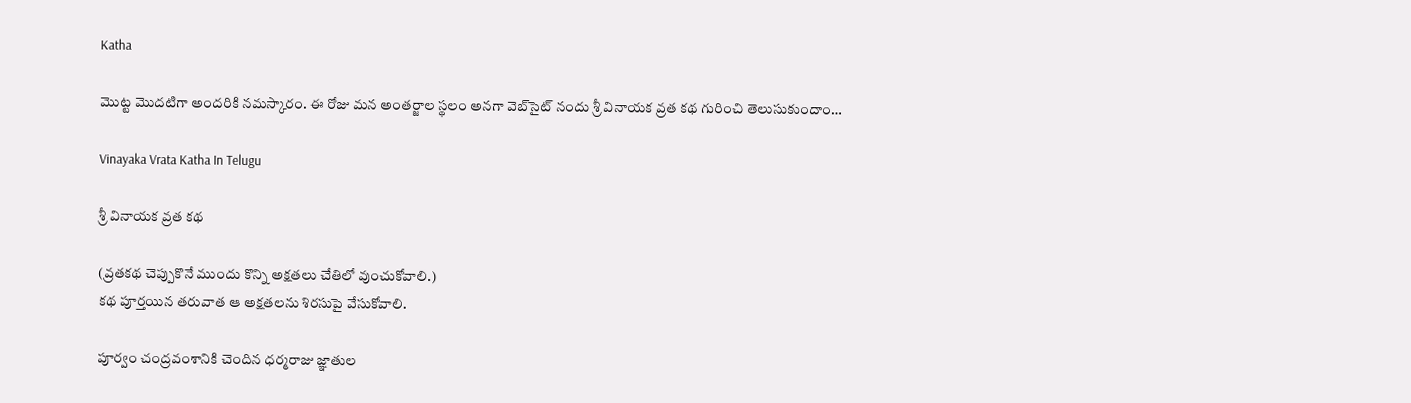Katha

మొట్ట మొదటిగా అందరికి నమస్కారం. ఈ రోజు మన అంతర్జాల స్థలం అనగా వెబ్‌సైట్ నందు శ్రీ వినాయక వ్రత కథ గురించి తెలుసుకుందాం…

Vinayaka Vrata Katha In Telugu

శ్రీ వినాయక వ్రత కథ

(వ్రతకథ చెప్పుకొనే ముందు కొన్ని అక్షతలు చేతిలో వుంచుకోవాలి.)
కథ పూర్తయిన తరువాత ఆ అక్షతలను శిరసుపై వేసుకోవాలి.

పూర్వం చంద్రవంశానికి చెందిన ధర్మరాజు జ్ఞాతుల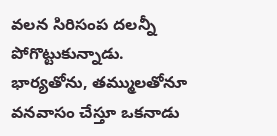వలన సిరిసంప దలన్నీ పోగొట్టుకున్నాడు. భార్యతోను, తమ్ములతోనూ వనవాసం చేస్తూ ఒకనాడు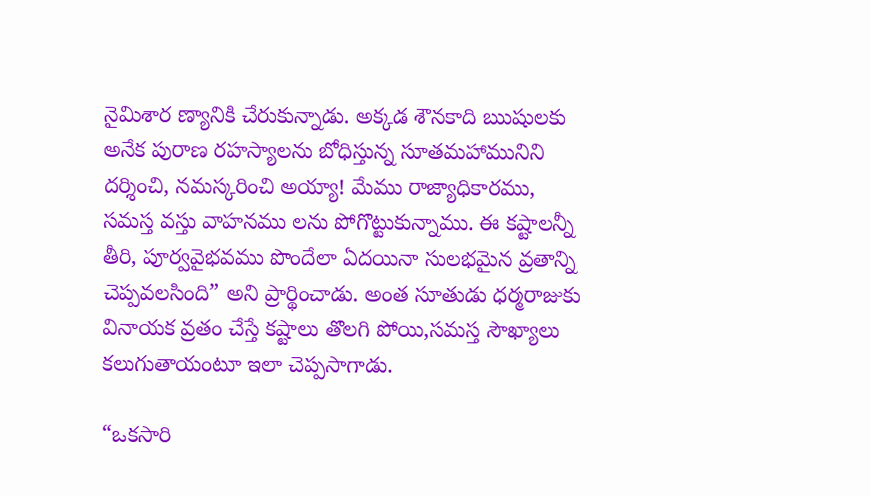నైమిశార ణ్యానికి చేరుకున్నాడు. అక్కడ శౌనకాది ఋషులకు అనేక పురాణ రహస్యాలను బోధిస్తున్న సూతమహామునిని దర్శించి, నమస్కరించి అయ్యా! మేము రాజ్యాధికారము, సమస్త వస్తు వాహనము లను పోగొట్టుకున్నాము. ఈ కష్టాలన్నీ తీరి, పూర్వవైభవము పొందేలా ఏదయినా సులభమైన వ్రతాన్ని చెప్పవలసింది” అని ప్రార్థించాడు. అంత సూతుడు ధర్మరాజుకు వినాయక వ్రతం చేస్తే కష్టాలు తొలగి పోయి,సమస్త సౌఖ్యాలు కలుగుతాయంటూ ఇలా చెప్పసాగాడు.

“ఒకసారి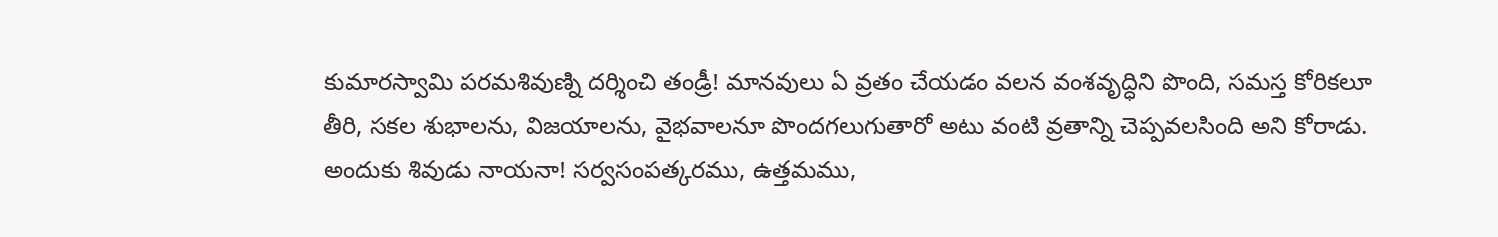కుమారస్వామి పరమశివుణ్ని దర్శించి తండ్రీ! మానవులు ఏ వ్రతం చేయడం వలన వంశవృద్ధిని పొంది, సమస్త కోరికలూ తీరి, సకల శుభాలను, విజయాలను, వైభవాలనూ పొందగలుగుతారో అటు వంటి వ్రతాన్ని చెప్పవలసింది అని కోరాడు. అందుకు శివుడు నాయనా! సర్వసంపత్కరము, ఉత్తమము,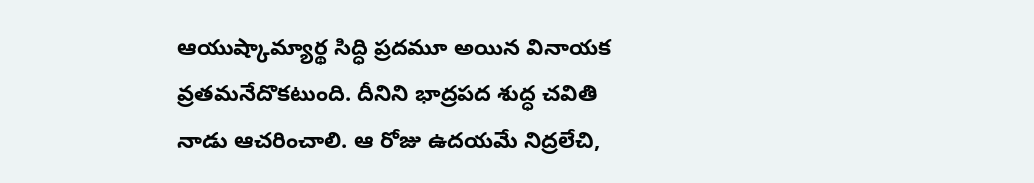ఆయుష్కామ్యార్థ సిద్ధి ప్రదమూ అయిన వినాయక వ్రతమనేదొకటుంది. దీనిని భాద్రపద శుద్ధ చవితి నాడు ఆచరించాలి. ఆ రోజు ఉదయమే నిద్రలేచి,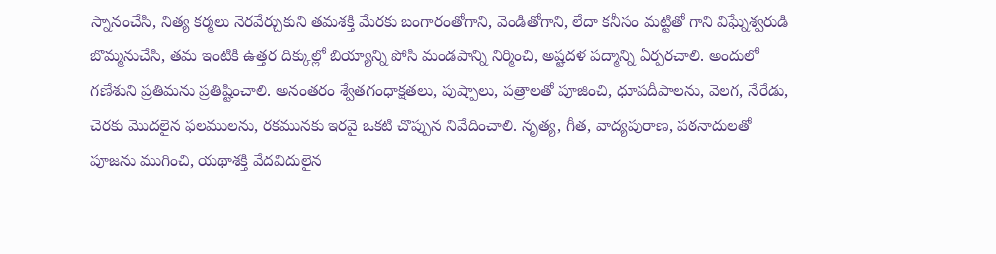స్నానంచేసి, నిత్య కర్మలు నెరవేర్చుకుని తమశక్తి మేరకు బంగారంతోగాని, వెండితోగాని, లేదా కనీసం మట్టితో గాని విఘ్నేశ్వరుడి బొమ్మనుచేసి, తమ ఇంటికి ఉత్తర దిక్కుల్లో బియ్యాన్ని పోసి మండపాన్ని నిర్మించి, అష్టదళ పద్మాన్ని ఏర్పరచాలి. అందులో గణేశుని ప్రతిమను ప్రతిష్టించాలి. అనంతరం శ్వేతగంధాక్షతలు, పుష్పాలు, పత్రాలతో పూజించి, ధూపదీపాలను, వెలగ, నేరేడు, చెరకు మొదలైన ఫలములను, రకమునకు ఇరవై ఒకటి చొప్పున నివేదించాలి. నృత్య, గీత, వాద్యపురాణ, పఠనాదులతో పూజను ముగించి, యథాశక్తి వేదవిదులైన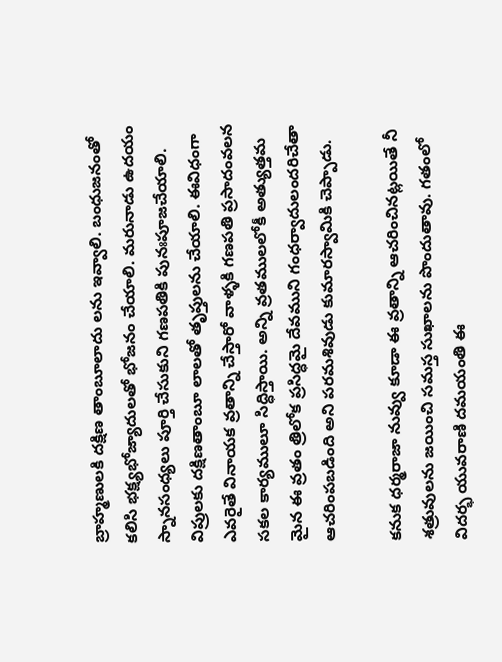బ్రాహ్మణులకి దక్షిణ తాంబూలాదు లను ఇవ్వాలి. బంధుజనంతో కలిసి భక్ష్యభోజ్యాదులతో భోజనం చేయాలి. మరునాడు ఉదయం స్నానసంధ్యలు పూర్తి చేసుకుని గణపతికి పునఃపూజచేయాలి. విప్రులకు దక్షిణతాంబూ లాలతో తృప్తులను చేయాలి. ఈవిధంగా ఎవరైతే వినాయక వ్రతాన్ని చేస్తారో వాళ్ళకి గణపతి ప్రసాదంవలన సకల కార్యములూ సిద్ధిస్తాయి. అన్ని వ్రతములలోకీ అత్యుత్తమ మైన ఈ వ్రతం త్రిలోక ప్రసిద్ధమై దేవముని గంధర్వాదులందరిచేతా ఆచరింపబడింది అని పరమశివుడు కుమారస్వామికి చెప్పాడు.

కనుక ధర్మరాజా నువ్వు కూడా ఈ వ్రతాన్ని ఆచరించినట్లయితే నీ శత్రువులను జయించి సమస్త సుఖాలను పొందుతావు. గతంలో విదర్భ యువరాణి దమయంతి ఈ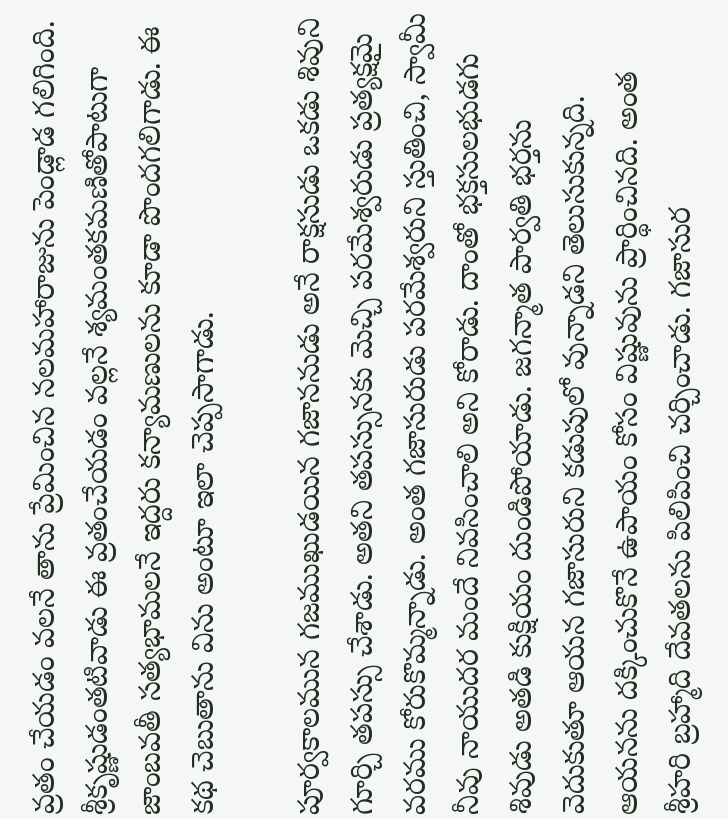వ్రతం చేయడం వలనే తాను ప్రేమించిన నలమహారాజును పెండ్లాడ గలిగింది. శ్రీకృష్ణుడంతటివాడు ఈ వ్రతంచేయడం వల్లనే శ్యమంతకమణితోపాటుగా జాంబవతీ సత్యభామలనే ఇద్దరు కన్యామణులను కూడా పొందగలిగాడు. ఈ కథ చెబుతాను విను అంటూ ఇలా చెప్పసాగాడు.

పూర్వకాలమున గజముఖుడయిన గజాననుడు అనే రాక్షసుడు ఒకడు శివుని గూర్చి తపస్సు చేశాడు. అతని తపస్సునకు మెచ్చి పరమేశ్వరుడు ప్రత్యక్షమై వరము కోరుకొమ్మన్నాడు. అంత గజాసురుడు పరమేశ్వరుని స్తుతించి, స్వామీ నీవు నాయుదర మందే నివసించాలి అని కోరాడు. దాంతో భక్తసులభుడగు శివుడు అతడి కుక్షియం దుండిపోయాడు. జగన్మాత పార్వతి భర్తను వెదుకుతూ ఆయన గజాసురుని కడుపులో వున్నాడని తెలుసుకున్నది. ఆయనను దక్కించుకొనే ఉపాయం కోసం విష్ణువును ప్రార్థించినది. అంత శ్రీహరి బ్రహ్మాది దేవతలను పిలిపించి చర్చించాడు. గజాసుర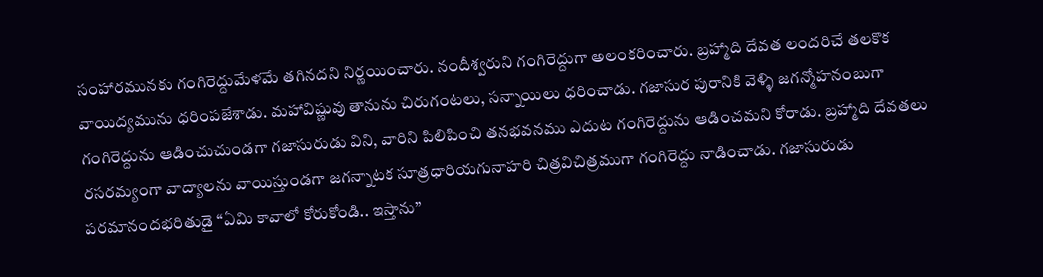సంహారమునకు గంగిరెద్దుమేళమే తగినదని నిర్ణయించారు. నందీశ్వరుని గంగిరెద్దుగా అలంకరించారు. బ్రహ్మాది దేవత లందరిచే తలకొక వాయిద్యమును ధరింపజేశాడు. మహావిష్ణువు తానును చిరుగంటలు, సన్నాయిలు ధరించాడు. గజాసుర పురానికి వెళ్ళి జగన్మోహనంబుగా గంగిరెద్దును ఆడించుచుండగా గజాసురుడు విని, వారిని పిలిపించి తనభవనము ఎదుట గంగిరెద్దును ఆడించమని కోరాడు. బ్రహ్మాది దేవతలు రసరమ్యంగా వాద్యాలను వాయిస్తుండగా జగన్నాటక సూత్రధారియగునాహరి చిత్రవిచిత్రముగా గంగిరెద్దు నాడించాడు. గజాసురుడు పరమానందభరితుడై “ఏమి కావాలో కోరుకోండి.. ఇస్తాను”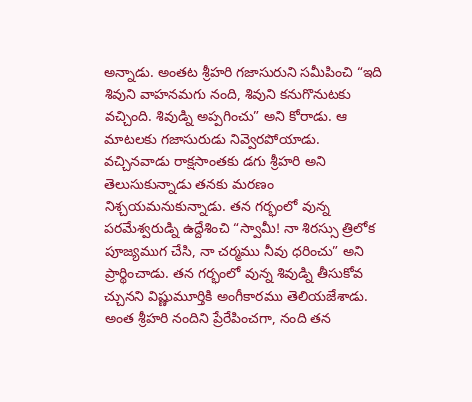అన్నాడు. అంతట శ్రీహరి గజాసురుని సమీపించి “ఇది శివుని వాహనమగు నంది, శివుని కనుగొనుటకు వచ్చింది. శివుడ్ని అప్పగించు” అని కోరాడు. ఆ మాటలకు గజాసురుడు నివ్వెరపోయాడు. వచ్చినవాడు రాక్షసాంతకు డగు శ్రీహరి అని తెలుసుకున్నాడు తనకు మరణం నిశ్చయమనుకున్నాడు. తన గర్భంలో వున్న పరమేశ్వరుడ్ని ఉద్దేశించి “స్వామీ! నా శిరస్సు త్రిలోక పూజ్యముగ చేసి, నా చర్మము నీవు ధరించు” అని ప్రార్థించాడు. తన గర్భంలో వున్న శివుడ్ని తీసుకోవ చ్చునని విష్ణుమూర్తికి అంగీకారము తెలియజేశాడు. అంత శ్రీహరి నందిని ప్రేరేపించగా, నంది తన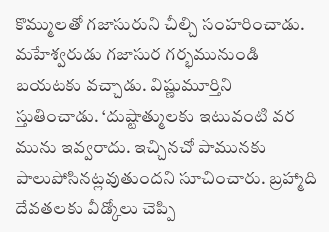కొమ్ములతో గజాసురుని చీల్చి సంహరించాడు. మహేశ్వరుడు గజాసుర గర్భమునుండి బయటకు వచ్చాడు. విష్ణుమూర్తిని స్తుతించాడు. ‘దుష్టాత్ములకు ఇటువంటి వర మును ఇవ్వరాదు. ఇచ్చినచో పామునకు పాలుపోసినట్లవుతుందని సూచించారు. బ్రహ్మాది దేవతలకు వీడ్కోలు చెప్పి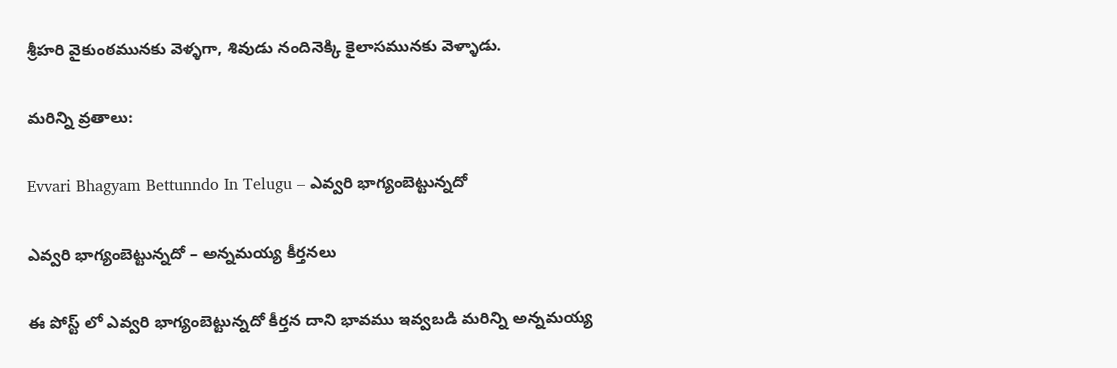శ్రీహరి వైకుంఠమునకు వెళ్ళగా, శివుడు నందినెక్కి కైలాసమునకు వెళ్ళాడు.

మరిన్ని వ్రతాలు:

Evvari Bhagyam Bettunndo In Telugu – ఎవ్వరి భాగ్యంబెట్టున్నదో

ఎవ్వరి భాగ్యంబెట్టున్నదో – అన్నమయ్య కీర్తనలు

ఈ పోస్ట్ లో ఎవ్వరి భాగ్యంబెట్టున్నదో కీర్తన దాని భావము ఇవ్వబడి మరిన్ని అన్నమయ్య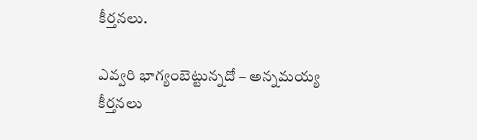కీర్తనలు.

ఎవ్వరి భాగ్యంబెట్టున్నదో – అన్నమయ్య కీర్తనలు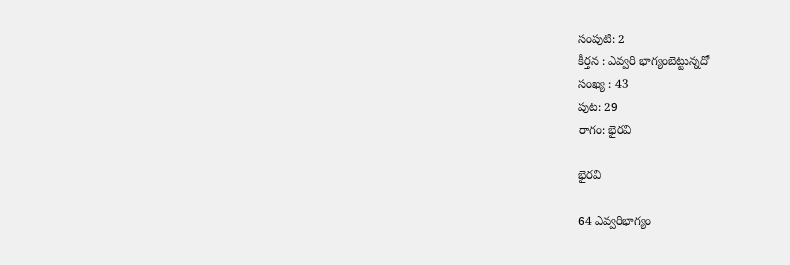సంపుటి: 2
కీర్తన : ఎవ్వరి భాగ్యంబెట్టున్నదో
సంఖ్య : 43
పుట: 29
రాగం: భైరవి

భైరవి

64 ఎవ్వరిభాగ్యం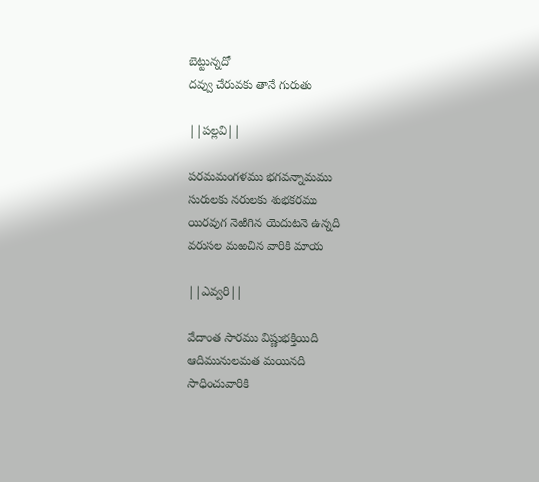బెట్టున్నదో
దవ్వు చేరువకు తానే గురుతు

||పల్లవి||

పరమమంగళము భగవన్నామము
సురులకు నరులకు శుభకరము
యిరవుగ నెఱిగిన యెదుటనె ఉన్నది
వరుసల మఱచిన వారికి మాయ

||ఎవ్వరి||

వేదాంత సారము విష్ణుభక్తియిది
ఆదిమునులమత మయినది
సాధించువారికి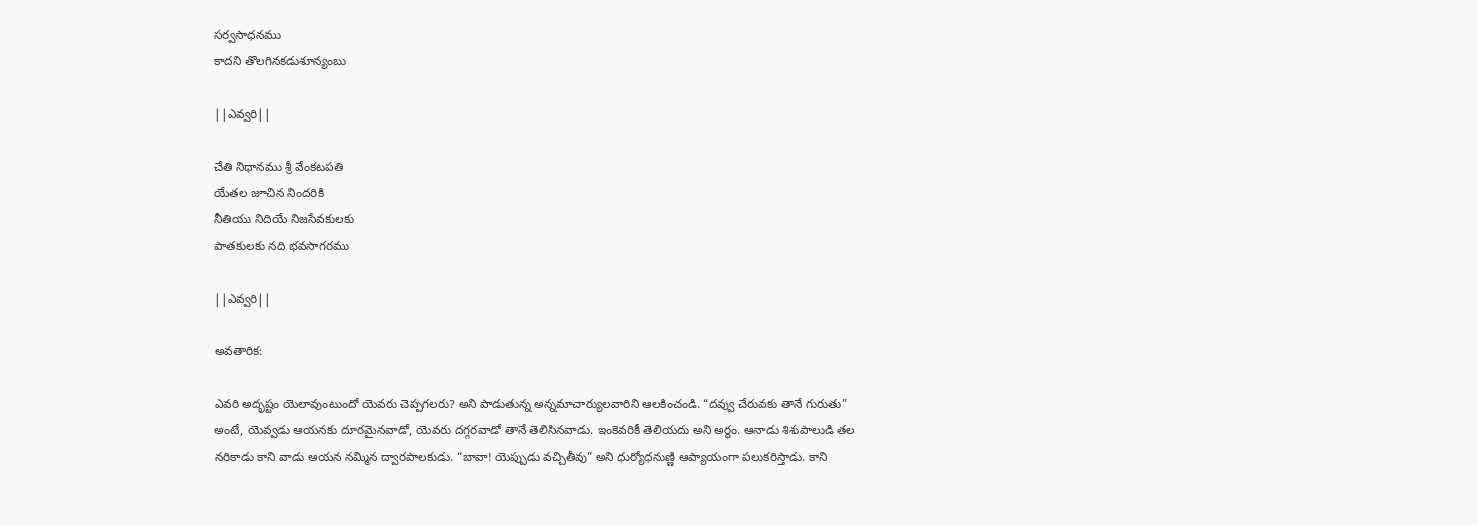సర్వసాధనము
కాదని తొలగినకడుశూన్యంబు

||ఎవ్వరి||

చేతి నిధానము శ్రీ వేంకటపతి
యేతల జూచిన నిందరికి
నీతియు నిదియే నిజసేవకులకు
పాతకులకు నది భవసాగరము

||ఎవ్వరి||

అవతారిక:

ఎవరి అదృష్టం యెలావుంటుందో యెవరు చెప్పగలరు? అని పాడుతున్న అన్నమాచార్యులవారిని ఆలకించండి. “దవ్వు చేరువకు తానే గురుతు” అంటే, యెవ్వడు ఆయనకు దూరమైనవాడో, యెవరు దగ్గరవాడో తానే తెలిసినవాడు. ఇంకెవరికీ తెలియదు అని అర్థం. ఆనాడు శిశుపాలుడి తల నరికాడు కాని వాడు ఆయన నమ్మిన ద్వారపాలకుడు. “బావా! యెప్పుడు వచ్చితీవు” అని ధుర్యోధనుణ్ణి ఆప్యాయంగా పలుకరిస్తాడు. కాని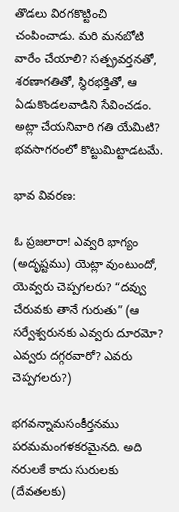తొడలు విరగకొట్టించి చంపించాడు. మరి మనబోటి వారేం చేయాలి? సత్ప్రవర్తనతో, శరణాగతితో, స్థిరభక్తితో, ఆ ఏడుకొండలవాడిని సేవించడం. అట్లా చేయనివారి గతి యేమిటి? భవసాగరంలో కొట్టుమిట్టాడటమే.

భావ వివరణ:

ఓ ప్రజలారా! ఎవ్వరి భాగ్యం (అదృష్టము) యెట్లా వుంటుందో, యెవ్వరు చెప్పగలరు? “దవ్వు చేరువకు తానే గురుతు” (ఆ సర్వేశ్వరునకు ఎవ్వరు దూరమో? ఎవ్వరు దగ్గరవారో? ఎవరు చెప్పగలరు?)

భగవన్నామసంకీర్తనము పరమమంగళకరమైనది. అది నరులకే కాదు సురులకు (దేవతలకు)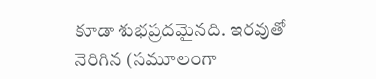కూడా శుభప్రదమైనది. ఇరవుతో నెరిగిన (సమూలంగా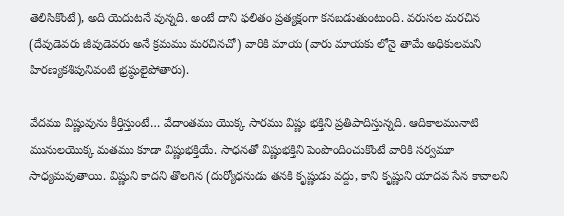తెలిసికొంటే), అది యెదుటనే వున్నది. అంటే దాని ఫలితం ప్రత్యక్షంగా కనబడుతుంటుంది. వరుసల మరచిన (దేవుడెవరు జీవుడెవరు అనే క్రమము మరచినచో) వారికి మాయ (వారు మాయకు లోనై తామే అధికులమని హిరణ్యకశిపునివంటి భ్రష్ఠులైపోతారు).

వేదము విష్ణువును కీర్తిస్తుంటే… వేదాంతము యొక్క సారము విష్ణు భక్తిని ప్రతిపాదిస్తున్నది. ఆదికాలమునాటి మునులయొక్క మతము కూడా విష్ణుభక్తియే. సాధనతో విష్ణుభక్తిని పెంపొందించుకొంటే వారికి సర్వమూ సాధ్యమవుతాయి. విష్ణుని కాదని తొలగిన (దుర్యోధనుడు తనకి కృష్ణుడు వద్దు, కాని కృష్ణుని యాదవ సేన కావాలని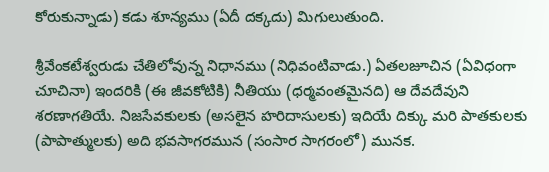కోరుకున్నాడు) కడు శూన్యము (ఏదీ దక్కదు) మిగులుతుంది.

శ్రీవేంకటేశ్వరుడు చేతిలోవున్న నిధానము (నిధివంటివాడు.) ఏతలజూచిన (ఏవిధంగా చూచినా) ఇందరికి (ఈ జీవకోటికి) నీతియు (ధర్మవంతమైనది) ఆ దేవదేవుని శరణాగతియే. నిజసేవకులకు (అసలైన హరిదాసులకు) ఇదియే దిక్కు మరి పాతకులకు (పాపాత్ములకు) అది భవసాగరమున (సంసార సాగరంలో) మునక.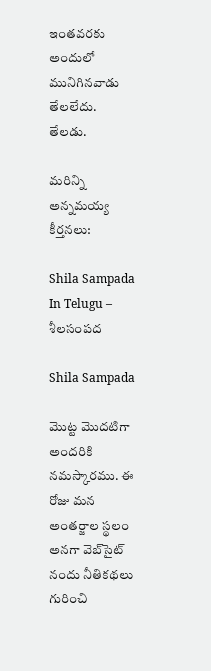ఇంతవరకు అందులో మునిగినవాడు తేలలేదు. తేలడు.

మరిన్ని అన్నమయ్య కీర్తనలు:

Shila Sampada In Telugu – శీలసంపద

Shila Sampada

మొట్ట మొదటిగా అందరికి నమస్కారము. ఈ రోజు మన అంతర్జాల స్థలం అనగా వెబ్‌సైట్ నందు నీతికథలు గురించి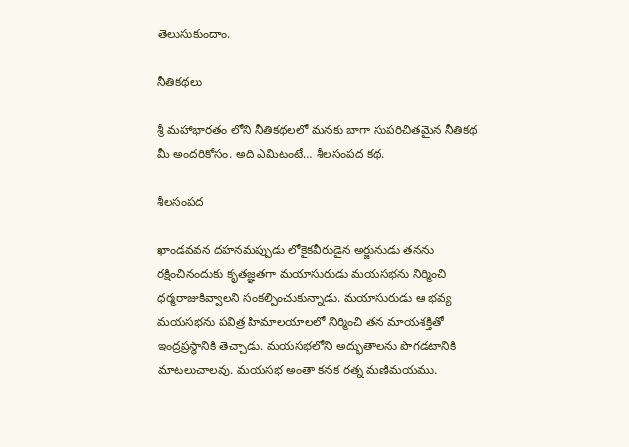తెలుసుకుందాం.

నీతికథలు

శ్రీ మహాభారతం లోని నీతికథలలో మనకు బాగా సుపరిచితమైన నీతికథ మీ అందరికోసం. అది ఎమిటంటే… శీలసంపద కథ.

శీలసంపద

ఖాండవవన దహనమప్పుడు లోకైకవీరుడైన అర్జునుడు తనను రక్షించినందుకు కృతజ్ఞతగా మయాసురుడు మయసభను నిర్మించి ధర్మరాజుకివ్వాలని సంకల్పించుకున్నాడు. మయాసురుడు ఆ భవ్య మయసభను పవిత్ర హిమాలయాలలో నిర్మించి తన మాయశక్తితో ఇంద్రప్రస్థానికి తెచ్చాడు. మయసభలోని అద్భుతాలను పొగడటానికి మాటలుచాలవు. మయసభ అంతా కనక రత్న మణిమయము.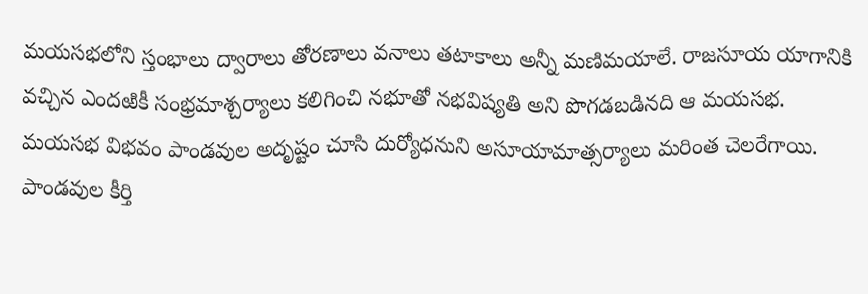మయసభలోని స్తంభాలు ద్వారాలు తోరణాలు వనాలు తటాకాలు అన్నీ మణిమయాలే. రాజసూయ యాగానికి వచ్చిన ఎందఱికీ సంభ్రమాశ్చర్యాలు కలిగించి నభూతో నభవిష్యతి అని పొగడబడినది ఆ మయసభ. మయసభ విభవం పాండవుల అదృష్టం చూసి దుర్యోధనుని అసూయామాత్సర్యాలు మరింత చెలరేగాయి. పాండవుల కీర్తి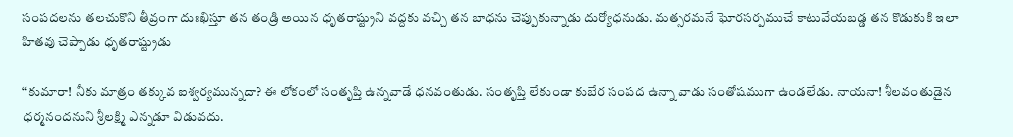సంపదలను తలచుకొని తీవ్రంగా దుఃఖిస్తూ తన తండ్రి అయిన ధృతరాష్ట్రుని వద్దకు వచ్చి తన బాధను చెప్పుకున్నాడు దుర్యోధనుడు. మత్సరమనే ఘోరసర్పముచే కాటువేయబడ్డ తన కొడుకుకి ఇలా హితవు చెప్పాడు ధృతరాష్ట్రుడు

“కుమారా! నీకు మాత్రం తక్కువ ఐశ్వర్యమున్నదా? ఈ లోకంలో సంతృప్తి ఉన్నవాడే ధనవంతుడు. సంతృప్తి లేకుండా కుబేర సంపద ఉన్నా వాడు సంతోషముగా ఉండలేడు. నాయనా! శీలవంతుడైన ధర్మనందనుని శ్రీలక్ష్మి ఎన్నడూ విడువదు.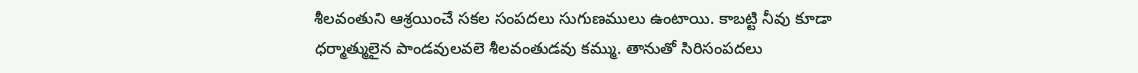శీలవంతుని ఆశ్రయించే సకల సంపదలు సుగుణములు ఉంటాయి. కాబట్టి నీవు కూడా ధర్మాత్ములైన పాండవులవలె శీలవంతుడవు కమ్ము. తానుతో సిరిసంపదలు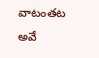వాటంతట అవే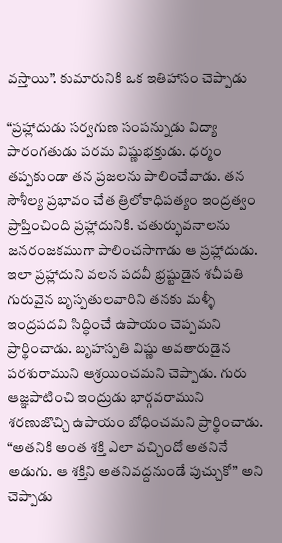వస్తాయి”. కుమారునికి ఒక ఇతిహాసం చెప్పాడు

“ప్రహ్లాదుడు సర్వగుణ సంపన్నుడు విద్యా పారంగతుడు పరమ విష్ణుభక్తుడు. ధర్మం తప్పకుండా తన ప్రజలను పాలించేవాడు. తన సౌశీల్య ప్రభావం చేత త్రిలోకాధిపత్యం ఇంద్రత్వం ప్రాప్తించింది ప్రహ్లాదునికి. చతుర్భువనాలను జనరంజకముగా పాలించసాగాడు ఆ ప్రహ్లాదుడు. ఇలా ప్రహ్లాదుని వలన పదవీ భ్రష్టుడైన శచీపతి గురువైన బృస్పతులవారిని తనకు మళ్ళీ ఇంద్రపదవి సిద్ధించే ఉపాయం చెప్పమని ప్రార్థించాడు. బృహస్పతి విష్ణు అవతారుడైన పరశురాముని ఆశ్రయించమని చెప్పాడు. గురు ఆజ్ఞపాటించి ఇంద్రుడు భార్గవరాముని శరణుజొచ్చి ఉపాయం బోధించమని ప్రార్థించాడు. “అతనికి అంత శక్తి ఎలా వచ్చిందో అతనినే అడుగు. ఆ శక్తిని అతనివద్దనుండే పుచ్చుకో” అని చెప్పాడు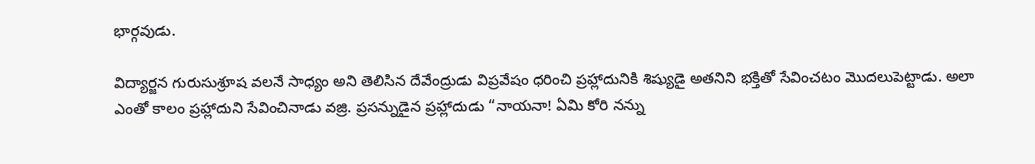భార్గవుడు.

విద్యార్జన గురుసుశ్రూష వలనే సాధ్యం అని తెలిసిన దేవేంద్రుడు విప్రవేషం ధరించి ప్రహ్లాదునికి శిష్యుడై అతనిని భక్తితో సేవించటం మొదలుపెట్టాడు. అలా ఎంతో కాలం ప్రహ్లాదుని సేవించినాడు వజ్రి. ప్రసన్నుడైన ప్రహ్లాదుడు “నాయనా! ఏమి కోరి నన్ను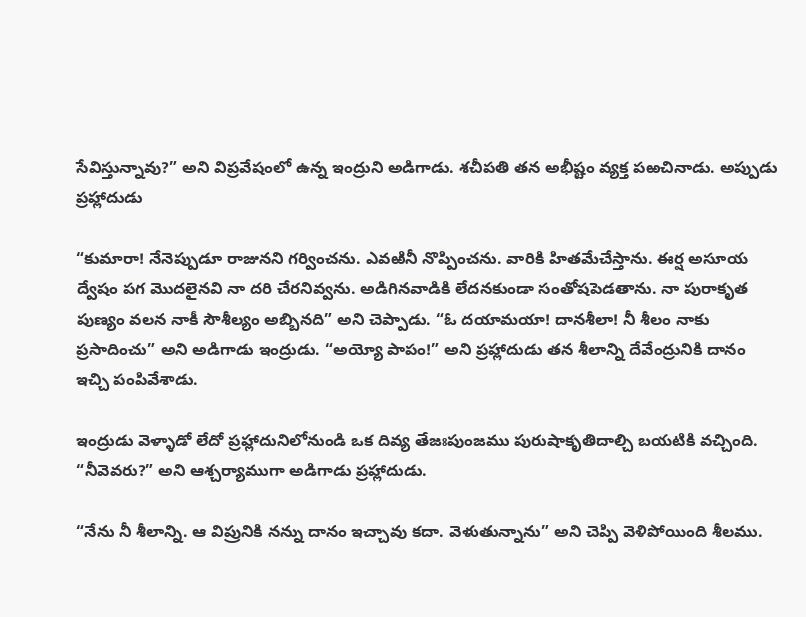సేవిస్తున్నావు?” అని విప్రవేషంలో ఉన్న ఇంద్రుని అడిగాడు. శచీపతి తన అభీష్టం వ్యక్త పఱచినాడు. అప్పుడు ప్రహ్లాదుడు

“కుమారా! నేనెప్పుడూ రాజునని గర్వించను. ఎవఱినీ నొప్పించను. వారికి హితమేచేస్తాను. ఈర్ష అసూయ ద్వేషం పగ మొదలైనవి నా దరి చేరనివ్వను. అడిగినవాడికి లేదనకుండా సంతోషపెడతాను. నా పురాకృత పుణ్యం వలన నాకీ సౌశీల్యం అబ్బినది” అని చెప్పాడు. “ఓ దయామయా! దానశీలా! నీ శీలం నాకు ప్రసాదించు” అని అడిగాడు ఇంద్రుడు. “అయ్యో పాపం!” అని ప్రహ్లాదుడు తన శీలాన్ని దేవేంద్రునికి దానం ఇచ్చి పంపివేశాడు.

ఇంద్రుడు వెళ్ళాడో లేదో ప్రహ్లాదునిలోనుండి ఒక దివ్య తేజఃపుంజము పురుషాకృతిదాల్చి బయటికి వచ్చింది. “నీవెవరు?” అని ఆశ్చర్యాముగా అడిగాడు ప్రహ్లాదుడు.

“నేను నీ శీలాన్ని. ఆ విప్రునికి నన్ను దానం ఇచ్చావు కదా. వెళుతున్నాను” అని చెప్పి వెళిపోయింది శీలము.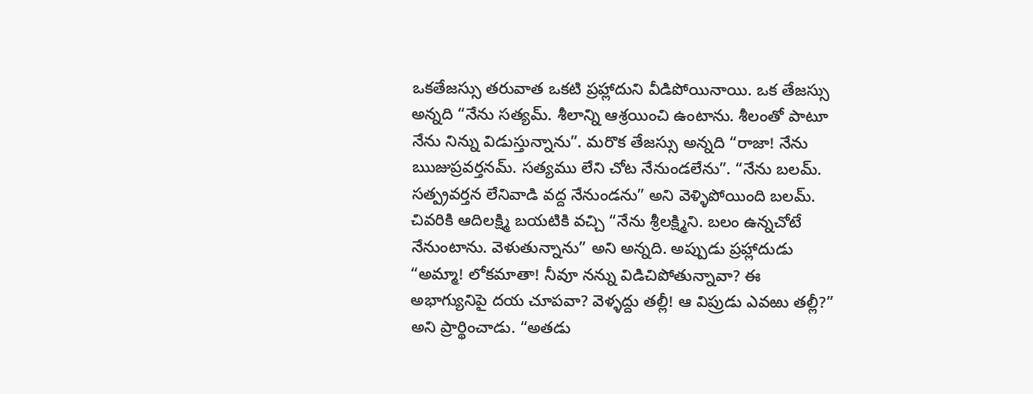ఒకతేజస్సు తరువాత ఒకటి ప్రహ్లాదుని వీడిపోయినాయి. ఒక తేజస్సు అన్నది “నేను సత్యమ్. శీలాన్ని ఆశ్రయించి ఉంటాను. శీలంతో పాటూ నేను నిన్ను విడుస్తున్నాను”. మరొక తేజస్సు అన్నది “రాజా! నేను ఋజుప్రవర్తనమ్. సత్యము లేని చోట నేనుండలేను”. “నేను బలమ్. సత్ప్రవర్తన లేనివాడి వద్ద నేనుండను” అని వెళ్ళిపోయింది బలమ్. చివరికి ఆదిలక్ష్మి బయటికి వచ్చి “నేను శ్రీలక్ష్మిని. బలం ఉన్నచోటే నేనుంటాను. వెళుతున్నాను” అని అన్నది. అప్పుడు ప్రహ్లాదుడు “అమ్మా! లోకమాతా! నీవూ నన్ను విడిచిపోతున్నావా? ఈ అభాగ్యునిపై దయ చూపవా? వెళ్ళద్దు తల్లీ! ఆ విప్రుడు ఎవఱు తల్లీ?” అని ప్రార్థించాడు. “అతడు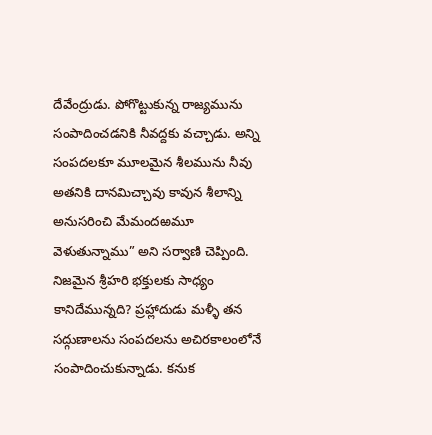దేవేంద్రుడు. పోగొట్టుకున్న రాజ్యమును సంపాదించడనికి నీవద్దకు వచ్చాడు. అన్ని సంపదలకూ మూలమైన శీలమును నీవు అతనికి దానమిచ్చావు కావున శీలాన్ని అనుసరించి మేమందఱమూ వెళుతున్నాము” అని సర్వాణి చెప్పింది. నిజమైన శ్రీహరి భక్తులకు సాధ్యం కానిదేమున్నది? ప్రహ్లాదుడు మళ్ళీ తన సద్గుణాలను సంపదలను అచిరకాలంలోనే సంపాదించుకున్నాడు. కనుక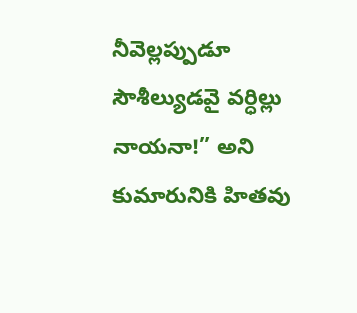నీవెల్లప్పుడూ సౌశీల్యుడవై వర్ధిల్లు నాయనా!” అని కుమారునికి హితవు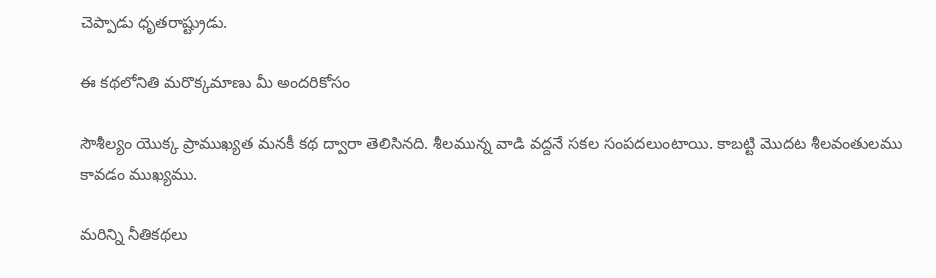చెప్పాడు ధృతరాష్ట్రుడు.

ఈ కథలోనితి మరొక్కమాణు మీ అందరికోసం

సౌశీల్యం యొక్క ప్రాముఖ్యత మనకీ కథ ద్వారా తెలిసినది. శీలమున్న వాడి వద్దనే సకల సంపదలుంటాయి. కాబట్టి మొదట శీలవంతులము కావడం ముఖ్యము.

మరిన్ని నీతికథలు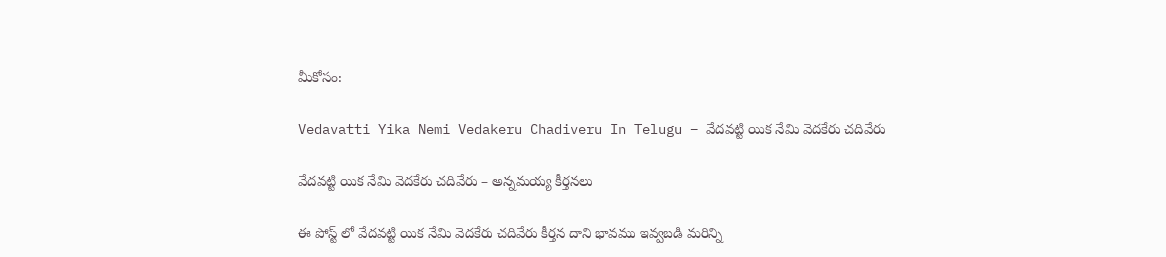మీకోసం:

Vedavatti Yika Nemi Vedakeru Chadiveru In Telugu – వేదవట్టి యిక నేమి వెదకేరు చదివేరు

వేదవట్టి యిక నేమి వెదకేరు చదివేరు – అన్నమయ్య కీర్తనలు

ఈ పోస్ట్ లో వేదవట్టి యిక నేమి వెదకేరు చదివేరు కీర్తన దాని భావము ఇవ్వబడి మరిన్ని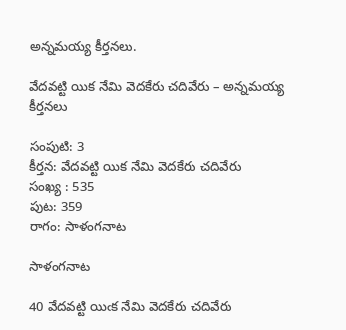అన్నమయ్య కీర్తనలు.

వేదవట్టి యిక నేమి వెదకేరు చదివేరు – అన్నమయ్య కీర్తనలు

సంపుటి: 3
కీర్తన: వేదవట్టి యిక నేమి వెదకేరు చదివేరు
సంఖ్య : 535
పుట: 359
రాగం: సాళంగనాట

సాళంగనాట

40 వేదవట్టి యిఁక నేమి వెదకేరు చదివేరు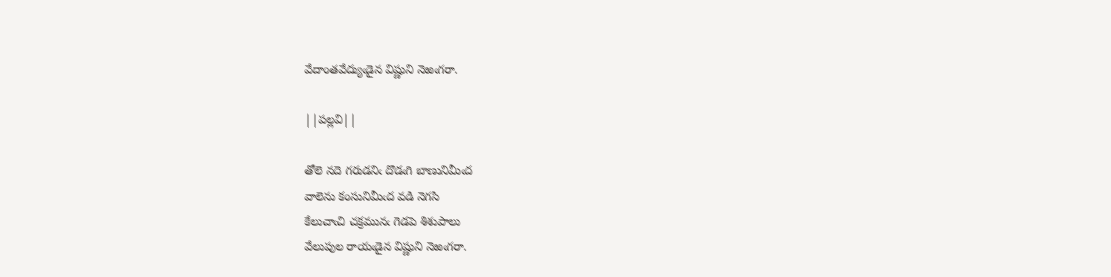వేదాంతవేద్యుఁడైన విష్ణుని నెఱఁగరా.

||పల్లవి||

తోలె నదె గరుడనిఁ దొడఁగి బాణునిమీఁద
వాలెను కంసునిమీఁద వడి నెగసి
కేలుచాఁచి చక్రమునఁ గెడపె శిశుపాలు
వేలుపుల రాయఁడైన విష్ణుని నెఱఁగరా.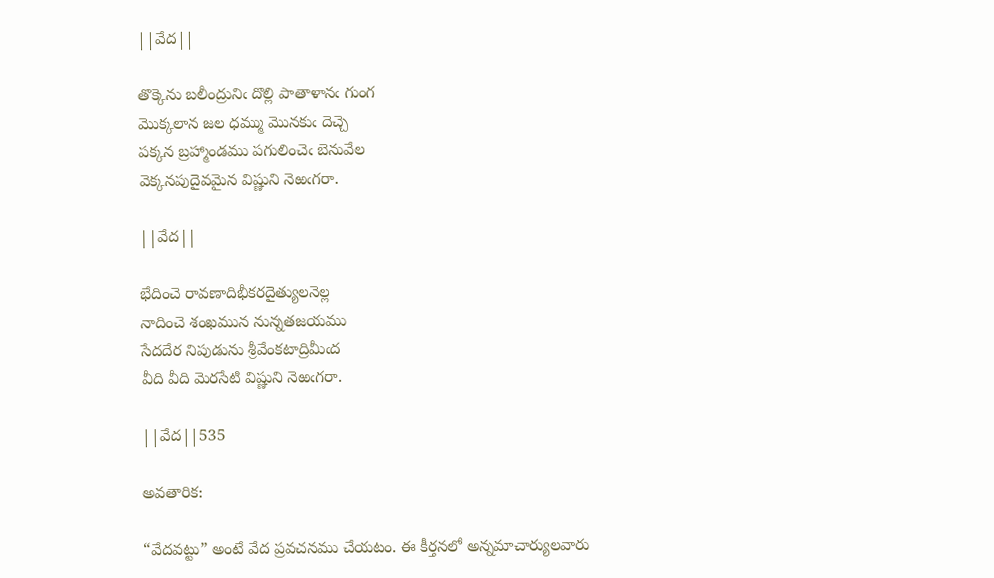||వేద||

తొక్కెను బలీంద్రునిఁ దొల్లి పాతాళానఁ గుంగ
మొక్కలాన జల ధమ్ము మొనకుఁ దెచ్చె
పక్కన బ్రహ్మాండము పగులించెఁ బెనువేల
వెక్కనపుదైవమైన విష్ణుని నెఱఁగరా.

||వేద||

భేదించె రావణాదిభీకరదైత్యులనెల్ల
నాదించె శంఖమున నున్నతజయము
సేదదేర నిపుడును శ్రీవేంకటాద్రిమీఁద
వీది వీది మెరసేటి విష్ణుని నెఱఁగరా.

||వేద||535

అవతారిక:

“వేదవట్టు” అంటే వేద ప్రవచనము చేయటం. ఈ కీర్తనలో అన్నమాచార్యులవారు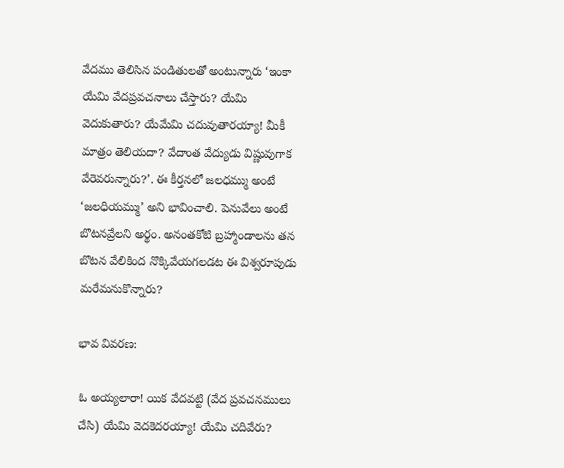వేదము తెలిసిన పండితులతో అంటున్నారు ‘ఇంకా యేమి వేదప్రవచనాలు చేస్తారు? యేమి వెదుకుతారు? యేమేమి చదువుతారయ్యా! మీకీ మాత్రం తెలియదా? వేదాంత వేద్యుడు విష్ణువుగాక వేరెవరున్నారు?’. ఈ కీర్తనలో జలధమ్ము అంటే ‘జలధియమ్ము’ అని భావించాలి. పెనువేలు అంటే బొటనవ్రేలని అర్థం. అనంతకోటి బ్రహ్మాండాలను తన బొటన వేలికింద నొక్కివేయగలడట ఈ విశ్వరూపుడు మరేమనుకొన్నారు?

భావ వివరణ:

ఓ అయ్యలారా! యిక వేదవట్టి (వేద ప్రవచనములు చేసి) యేమి వెదకెదరయ్యా! యేమి చదివేరు?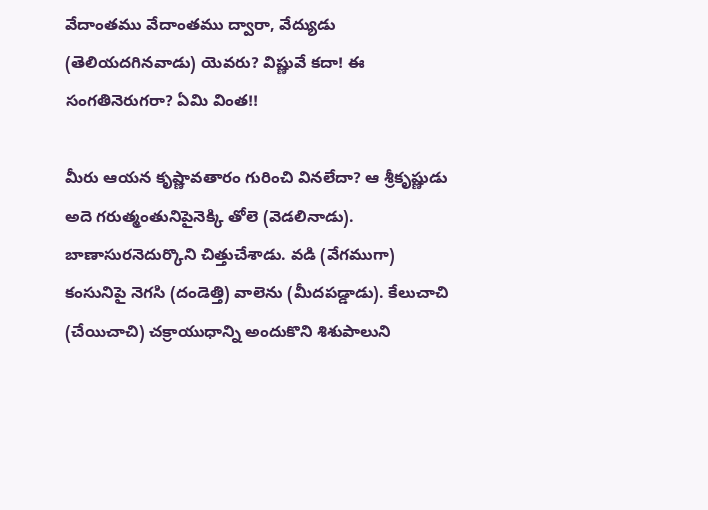వేదాంతము వేదాంతము ద్వారా, వేద్యుడు (తెలియదగినవాడు) యెవరు? విష్ణువే కదా! ఈ సంగతినెరుగరా? ఏమి వింత!!

మీరు ఆయన కృష్ణావతారం గురించి వినలేదా? ఆ శ్రీకృష్ణుడు అదె గరుత్మంతునిపైనెక్కి తోలె (వెడలినాడు). బాణాసురనెదుర్కొని చిత్తుచేశాడు. వడి (వేగముగా) కంసునిపై నెగసి (దండెత్తి) వాలెను (మీదపడ్డాడు). కేలుచాచి (చేయిచాచి) చక్రాయుధాన్ని అందుకొని శిశుపాలుని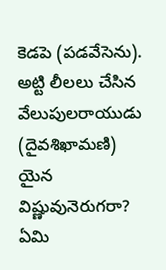కెడపె (పడవేసెను). అట్టి లీలలు చేసిన వేలుపులరాయుడు (దైవశిఖామణి) యైన విష్ణువునెరుగరా? ఏమి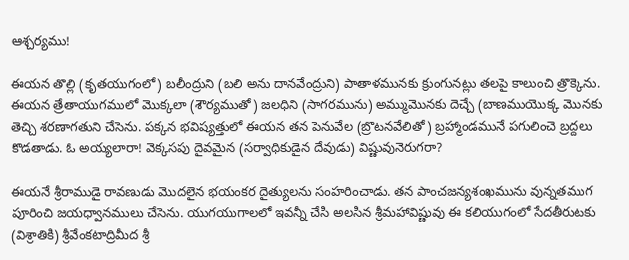ఆశ్చర్యము!

ఈయన తొల్లి (కృతయుగంలో) బలీంద్రుని (బలి అను దానవేంద్రుని) పాతాళమునకు క్రుంగునట్లు తలపై కాలుంచి త్రొక్కెను. ఈయన త్రేతాయుగములో మొక్కలా (శౌర్యముతో) జలధిని (సాగరమును) అమ్ముమొనకు దెచ్చే (బాణముయొక్క మొనకు తెచ్చి శరణాగతుని చేసెను. పక్కన భవిష్యత్తులో ఈయన తన పెనువేల (బ్రొటనవేలితో) బ్రహ్మాండమునే పగులించె బ్రద్దలు కొడతాడు. ఓ అయ్యలారా! వెక్కసపు దైవమైన (సర్వాధికుడైన దేవుడు) విష్ణువునెరుగరా?

ఈయనే శ్రీరాముడై రావణుడు మొదలైన భయంకర దైత్యులను సంహరించాడు. తన పాంచజన్యశంఖమును వున్నతముగ పూరించి జయధ్వానములు చేసెను. యుగయుగాలలో ఇవన్నీ చేసి అలసిన శ్రీమహావిష్ణువు ఈ కలియుగంలో సేదతీరుటకు (విశ్రాతికి) శ్రీవేంకటాద్రిమీద శ్రీ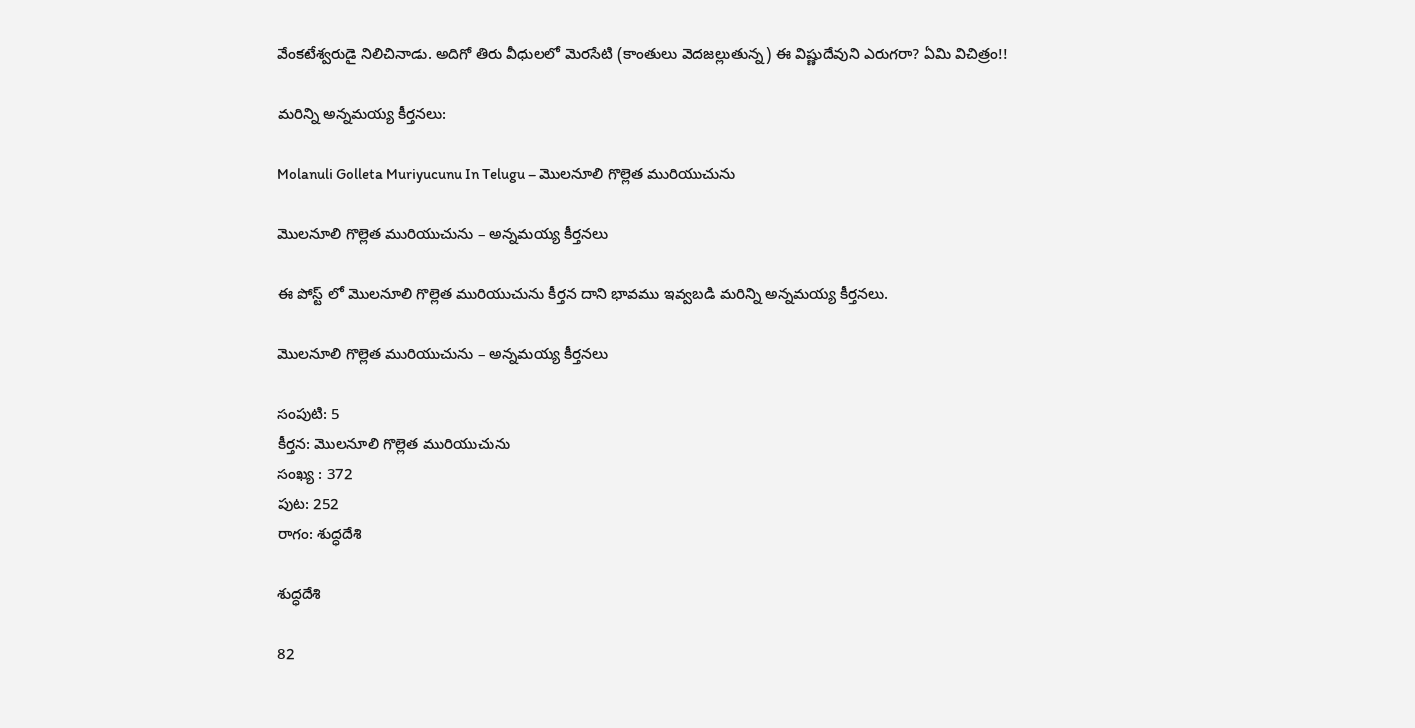వేంకటేశ్వరుడై నిలిచినాడు. అదిగో తిరు వీధులలో మెరసేటి (కాంతులు వెదజల్లుతున్న) ఈ విష్ణుదేవుని ఎరుగరా? ఏమి విచిత్రం!!

మరిన్ని అన్నమయ్య కీర్తనలు:

Molanuli Golleta Muriyucunu In Telugu – మొలనూలి గొల్లెత మురియుచును

మొలనూలి గొల్లెత మురియుచును – అన్నమయ్య కీర్తనలు

ఈ పోస్ట్ లో మొలనూలి గొల్లెత మురియుచును కీర్తన దాని భావము ఇవ్వబడి మరిన్ని అన్నమయ్య కీర్తనలు.

మొలనూలి గొల్లెత మురియుచును – అన్నమయ్య కీర్తనలు

సంపుటి: 5
కీర్తన: మొలనూలి గొల్లెత మురియుచును
సంఖ్య : 372
పుట: 252
రాగం: శుద్ధదేశి

శుద్ధదేశి

82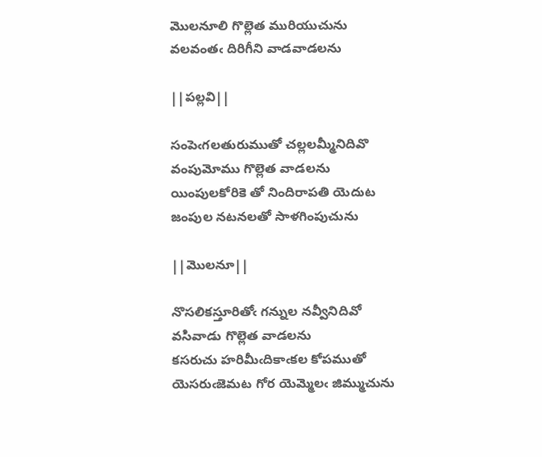మొలనూలి గొల్లెత మురియుచును
వలవంతఁ దిరిగీని వాడవాడలను

||పల్లవి||

సంపెఁగలతురుముతో చల్లలమ్మీనిదివొ
వంపుమోము గొల్లెత వాడలను
యింపులకోరికె తో నిందిరాపతి యెదుట
జంపుల నటనలతో సాళగింపుచును

||మొలనూ||

నొసలికస్తూరితోఁ గన్నుల నవ్వీనిదివో
వసివాడు గొల్లెత వాడలను
కసరుచు హరిమీఁదికాఁకల కోపముతో
యెసరుఁజెమట గోర యెమ్మెలఁ జిమ్ముచును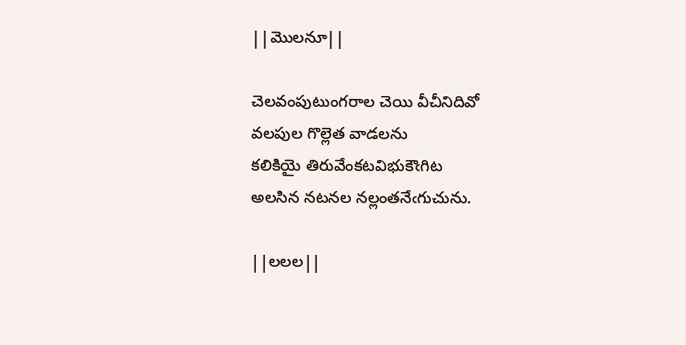||మొలనూ||

చెలవంపుటుంగరాల చెయి వీచీనిదివో
వలపుల గొల్లెత వాడలను
కలికియై తిరువేంకటవిభుకౌఁగిట
అలసిన నటనల నల్లంతనేఁగుచును.

||లలల||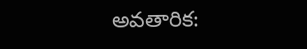అవతారిక: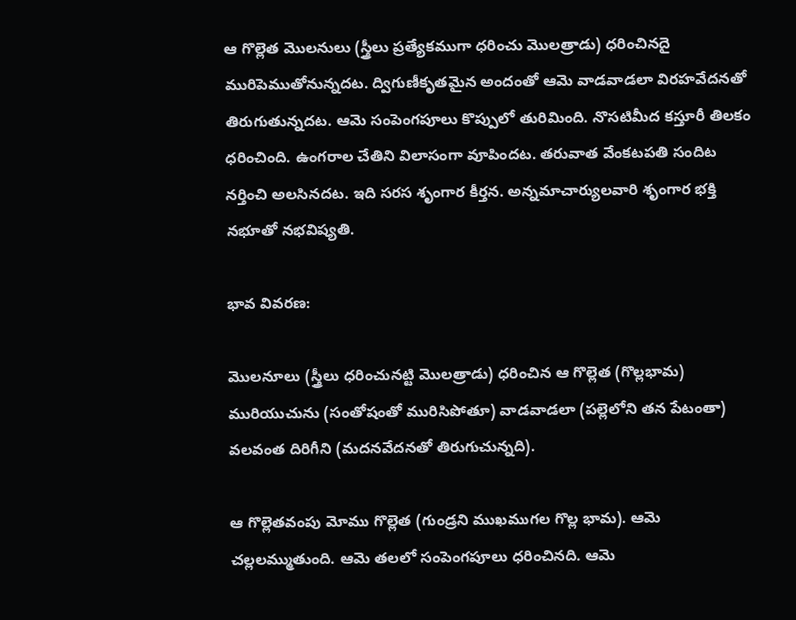ఆ గొల్లెత మొలనులు (స్త్రీలు ప్రత్యేకముగా ధరించు మొలత్రాడు) ధరించినదై మురిపెముతోనున్నదట. ద్విగుణీకృతమైన అందంతో ఆమె వాడవాడలా విరహవేదనతో తిరుగుతున్నదట. ఆమె సంపెంగపూలు కొప్పులో తురిమింది. నొసటిమీద కస్తూరీ తిలకం ధరించింది. ఉంగరాల చేతిని విలాసంగా వూపిందట. తరువాత వేంకటపతి సందిట నర్తించి అలసినదట. ఇది సరస శృంగార కీర్తన. అన్నమాచార్యులవారి శృంగార భక్తి నభూతో నభవిష్యతి.

భావ వివరణ:

మొలనూలు (స్త్రీలు ధరించునట్టి మొలత్రాడు) ధరించిన ఆ గొల్లెత (గొల్లభామ) మురియుచును (సంతోషంతో మురిసిపోతూ) వాడవాడలా (పల్లెలోని తన పేటంతా) వలవంత దిరిగీని (మదనవేదనతో తిరుగుచున్నది).

ఆ గొల్లెతవంపు మోము గొల్లెత (గుండ్రని ముఖముగల గొల్ల భామ). ఆమె చల్లలమ్ముతుంది. ఆమె తలలో సంపెంగపూలు ధరించినది. ఆమె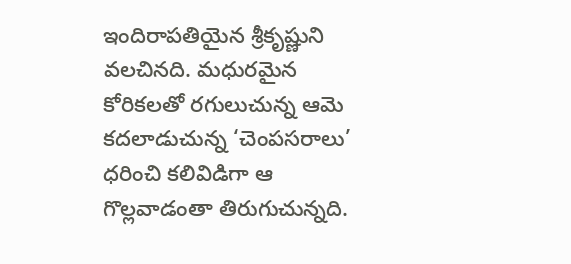ఇందిరాపతియైన శ్రీకృష్ణుని వలచినది. మధురమైన కోరికలతో రగులుచున్న ఆమె కదలాడుచున్న ‘చెంపసరాలు’ ధరించి కలివిడిగా ఆ గొల్లవాడంతా తిరుగుచున్నది.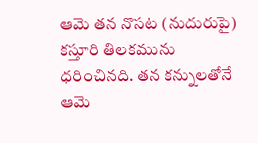ఆమె తన నొసట (నుదురుపై) కస్తూరి తిలకమును ధరించినది. తన కన్నులతోనే ఆమె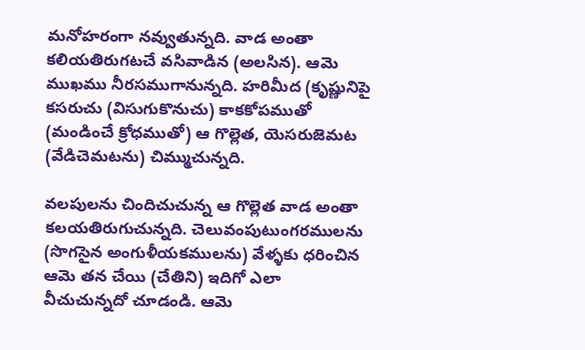మనోహరంగా నవ్వుతున్నది. వాడ అంతా కలియతిరుగటచే వసివాడిన (అలసిన). ఆమె ముఖము నీరసముగానున్నది. హరిమీద (కృష్ణునిపై కసరుచు (విసుగుకొనుచు) కాకకోపముతో (మండించే క్రోధముతో) ఆ గొల్లెత, యెసరుజెమట (వేడిచెమటను) చిమ్ముచున్నది.

వలపులను చిందిచుచున్న ఆ గొల్లెత వాడ అంతా కలయతిరుగుచున్నది. చెలువంపుటుంగరములను (సొగసైన అంగుళీయకములను) వేళ్ళకు ధరించిన ఆమె తన చేయి (చేతిని) ఇదిగో ఎలా వీచుచున్నదో చూడండి. ఆమె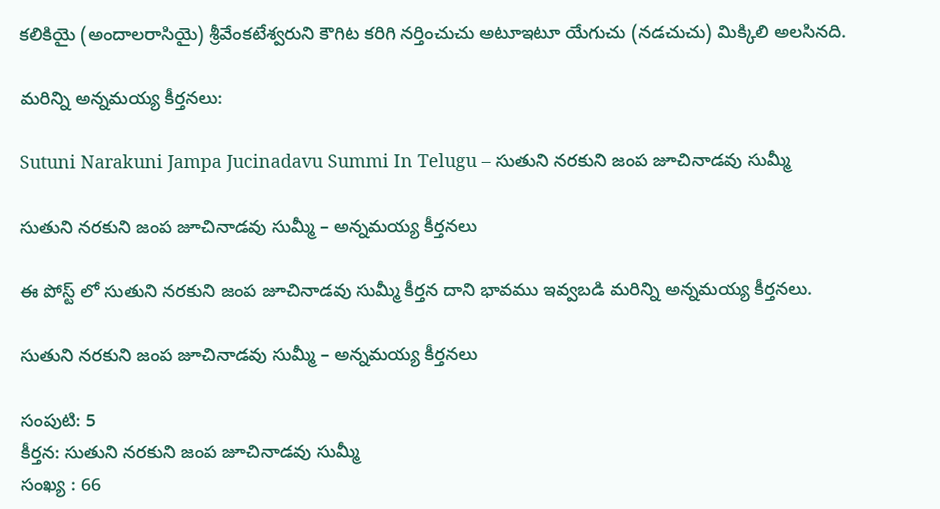కలికియై (అందాలరాసియై) శ్రీవేంకటేశ్వరుని కౌగిట కరిగి నర్తించుచు అటూఇటూ యేగుచు (నడచుచు) మిక్కిలి అలసినది.

మరిన్ని అన్నమయ్య కీర్తనలు:

Sutuni Narakuni Jampa Jucinadavu Summi In Telugu – సుతుని నరకుని జంప జూచినాడవు సుమ్మీ

సుతుని నరకుని జంప జూచినాడవు సుమ్మీ – అన్నమయ్య కీర్తనలు

ఈ పోస్ట్ లో సుతుని నరకుని జంప జూచినాడవు సుమ్మీ కీర్తన దాని భావము ఇవ్వబడి మరిన్ని అన్నమయ్య కీర్తనలు.

సుతుని నరకుని జంప జూచినాడవు సుమ్మీ – అన్నమయ్య కీర్తనలు

సంపుటి: 5
కీర్తన: సుతుని నరకుని జంప జూచినాడవు సుమ్మీ
సంఖ్య : 66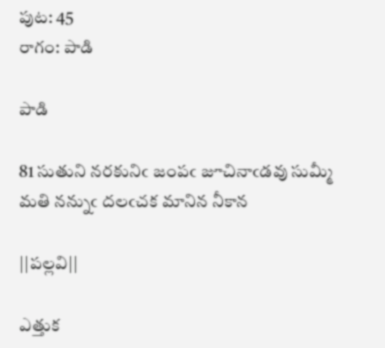పుట: 45
రాగం: పాడి

పాడి

81 సుతుని నరకునిఁ జంపఁ జూచినాఁడవు సుమ్మీ
మతి నన్నుఁ దలఁచక మానిన నీకాన

||పల్లవి||

ఎత్తుక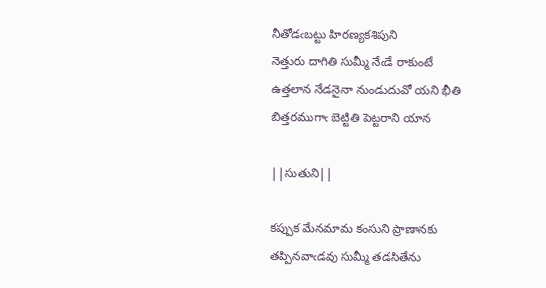నీతోడఁబట్టు హిరణ్యకశిపుని
నెత్తురు దాగితి సుమ్మీ నేఁడే రాకుంటే
ఉత్తలాన నేడనైనా నుండుదువో యని భీతి
బిత్తరముగాఁ బెట్టితి పెట్టరాని యాన

||సుతుని||

కప్పుక మేనమామ కంసుని ప్రాణానకు
తప్పినవాఁడవు సుమ్మీ తడసితేను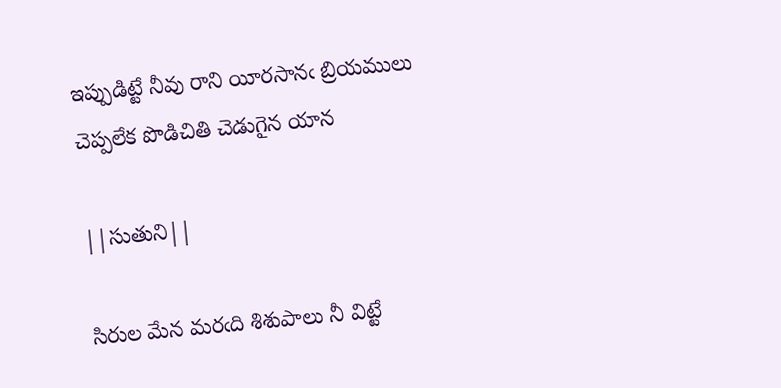ఇప్పుడిట్టే నీవు రాని యీరసానఁ బ్రియములు
చెప్పలేక పొడిచితి చెడుగైన యాన

||సుతుని||

సిరుల మేన మరఁది శిశుపాలు నీ విట్టే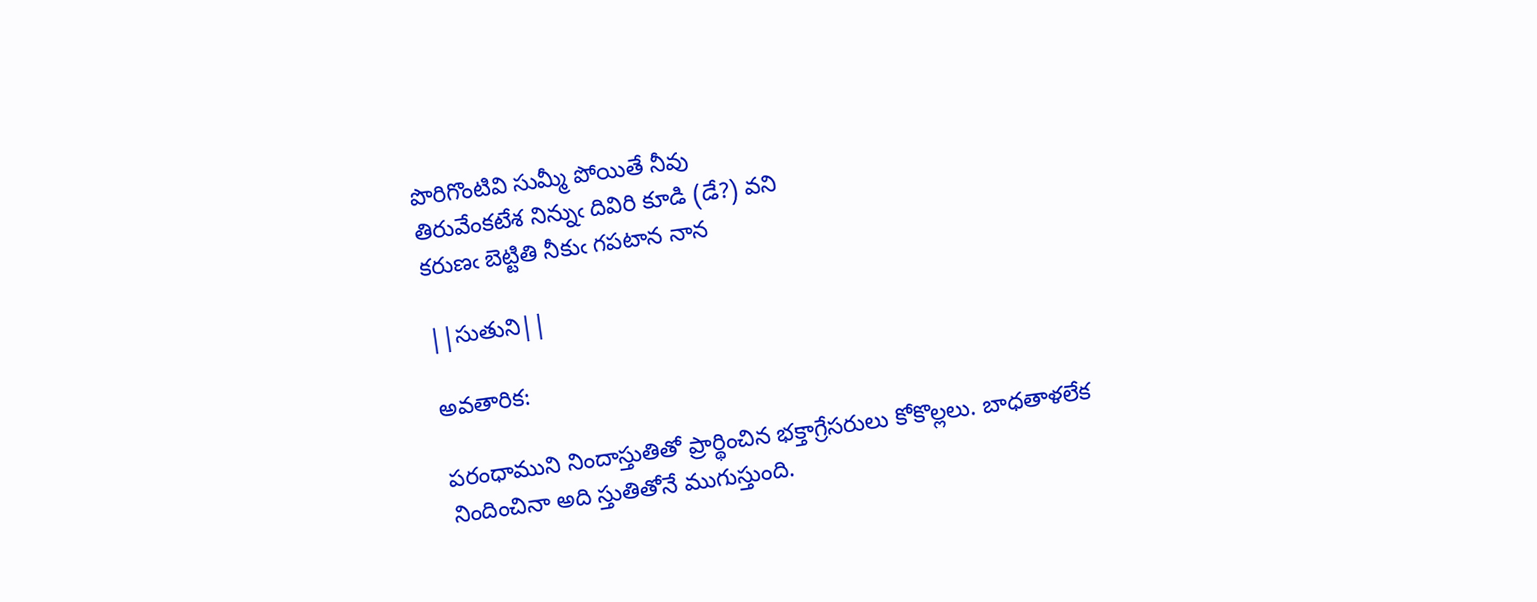పొరిగొంటివి సుమ్మీ పోయితే నీవు
తిరువేంకటేశ నిన్నుఁ దివిరి కూడి (డే?) వని
కరుణఁ బెట్టితి నీకుఁ గపటాన నాన

||సుతుని||

అవతారిక:

పరంధాముని నిందాస్తుతితో ప్రార్థించిన భక్తాగ్రేసరులు కోకొల్లలు. బాధతాళలేక నిందించినా అది స్తుతితోనే ముగుస్తుంది.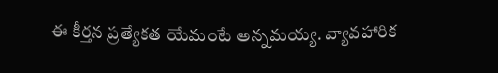ఈ కీర్తన ప్రత్యేకత యేమంటే అన్నమయ్య. వ్యావహారిక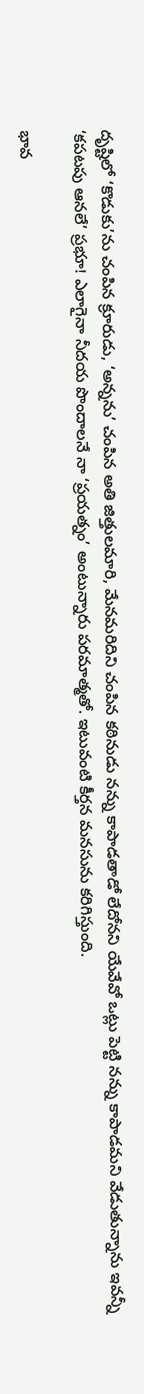దృష్టిలో ‘కొడుకు’ను చంపిన క్రూరుడు, ‘అన్నను’ చంపిన అతి జిత్తులమారి, మేనమరిదిని చంపిన కఠినుడు నన్ను కాపాడతాడో లేదోనని యేవేవో ఒట్లు పెట్టి నన్ను కాపాడమని వేడుతున్నాను ఇవన్నీ ‘కపటపు ఆనలే’ ప్రభూ! ఎలాగైనా నీదయ పొందాలనే నా ‘ప్రయత్నం’ అంటున్నారు పరమాత్మతో. ఇటువంటి కీర్తన మనసును కరిగిస్తుంది.

భావ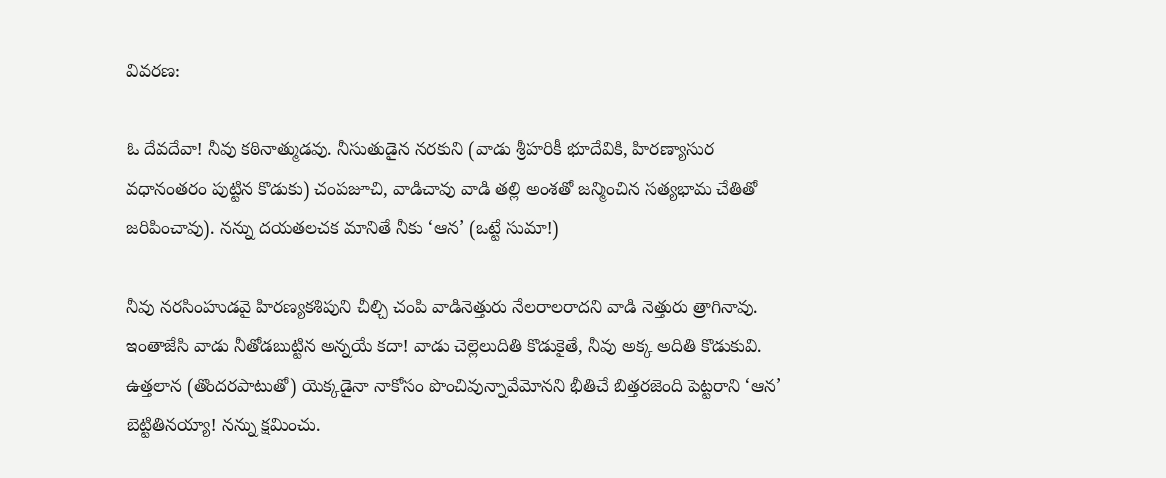వివరణ:

ఓ దేవదేవా! నీవు కఠినాత్ముడవు. నీసుతుడైన నరకుని (వాడు శ్రీహరికీ భూదేవికి, హిరణ్యాసుర వధానంతరం పుట్టిన కొడుకు) చంపజూచి, వాడిచావు వాడి తల్లి అంశతో జన్మించిన సత్యభామ చేతితో జరిపించావు). నన్ను దయతలచక మానితే నీకు ‘ఆన’ (ఒట్టే సుమా!)

నీవు నరసింహుడవై హిరణ్యకశిపుని చీల్చి చంపి వాడినెత్తురు నేలరాలరాదని వాడి నెత్తురు త్రాగినావు. ఇంతాజేసి వాడు నీతోడబుట్టిన అన్నయే కదా! వాడు చెల్లెలుదితి కొడుకైతే, నీవు అక్క అదితి కొడుకువి. ఉత్తలాన (తొందరపాటుతో) యెక్కడైనా నాకోసం పొంచివున్నావేమోనని భీతిచే బిత్తరజెంది పెట్టరాని ‘ఆన’ బెట్టితినయ్యా! నన్ను క్షమించు.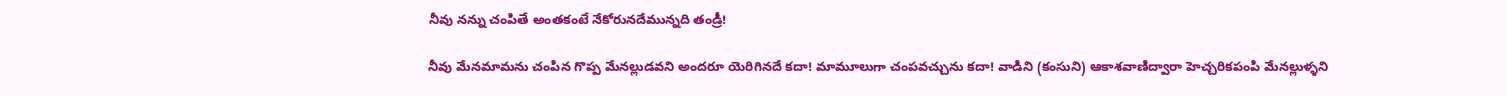నీవు నన్ను చంపితే అంతకంటే నేకోరునదేమున్నది తండ్రీ!

నీవు మేనమామను చంపిన గొప్ప మేనల్లుడవని అందరూ యెరిగినదే కదా! మామూలుగా చంపవచ్చును కదా! వాడిని (కంసుని) ఆకాశవాణిద్వారా హెచ్చరికపంపి మేనల్లుళ్ళని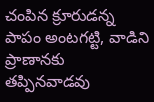చంపిన క్రూరుడన్న పాపం అంటగట్టి, వాడిని ప్రాణానకు తప్పినవాడవు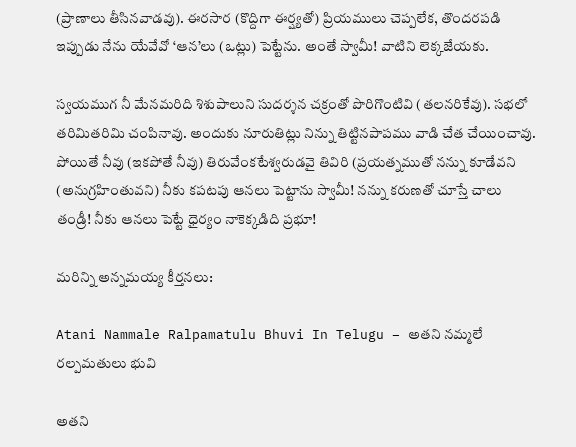(ప్రాణాలు తీసినవాడవు). ఈరసార (కొద్దిగా ఈర్ష్యతో) ప్రియములు చెప్పలేక, తొందరపడి ఇప్పుడు నేను యేవేవో ‘ఆన’లు (ఒట్లు) పెట్టేను. అంతే స్వామీ! వాటిని లెక్కజేయకు.

స్వయముగ నీ మేనమరిది శిశుపాలుని సుదర్శన చక్రంతో పొరిగొంటివి (తలనరికేవు). సభలో తరిమితరిమి చంపినావు. అందుకు నూరుతిట్లు నిన్ను తిట్టినపాపము వాడి చేత చేయించావు. పోయితే నీవు (ఇకపోతే నీవు) తిరువేంకటేశ్వరుడవై తివిరి (ప్రయత్నముతో నన్ను కూడేవని (అనుగ్రహింతువని) నీకు కపటపు ఆనలు పెట్టాను స్వామీ! నన్ను కరుణతో చూస్తే చాలు తండ్రీ! నీకు ఆనలు పెట్టే ధైర్యం నాకెక్కడిది ప్రభూ!

మరిన్ని అన్నమయ్య కీర్తనలు:

Atani Nammale Ralpamatulu Bhuvi In Telugu – అతని నమ్మలే రల్పమతులు భువి

అతని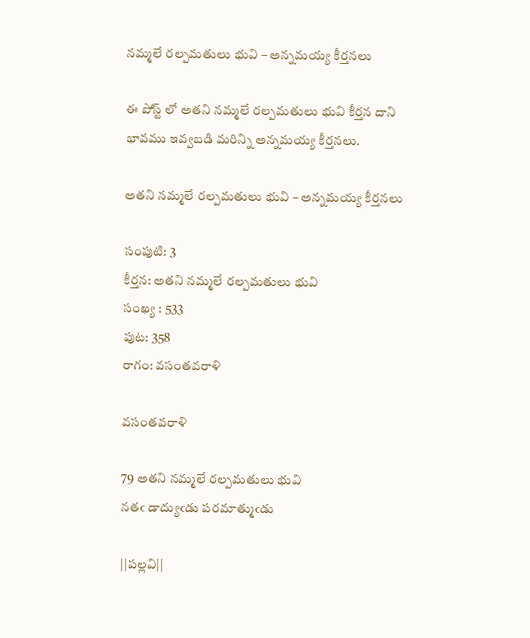నమ్మలే రల్పమతులు భువి – అన్నమయ్య కీర్తనలు

ఈ పోస్ట్ లో అతని నమ్మలే రల్పమతులు భువి కీర్తన దాని భావము ఇవ్వబడి మరిన్ని అన్నమయ్య కీర్తనలు.

అతని నమ్మలే రల్పమతులు భువి – అన్నమయ్య కీర్తనలు

సంపుటి: 3
కీర్తన: అతని నమ్మలే రల్పమతులు భువి
సంఖ్య : 533
పుట: 358
రాగం: వసంతవరాళి

వసంతవరాళి

79 అతని నమ్మలే రల్పమతులు భువి
నతఁ డాద్యుఁడు పరమాత్ముఁడు

||పల్లవి||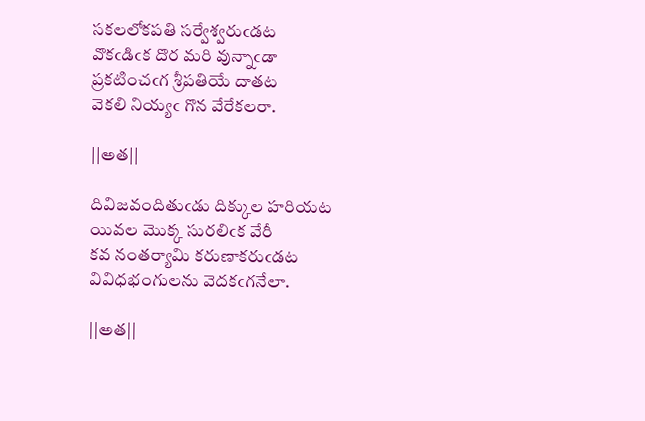సకలలోకపతి సర్వేశ్వరుఁడట
వొకఁడిఁక దొర మరి వున్నాఁడా
ప్రకటించఁగ శ్రీపతియే దాతట
వెకలి నియ్యఁ గొన వేరేకలరా.

||అత||

దివిజవందితుఁడు దిక్కుల హరియట
యివల మొక్క సురలిఁక వేరీ
కవ నంతర్యామి కరుణాకరుఁడట
వివిధభంగులను వెదకఁగనేలా.

||అత||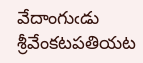వేదాంగుఁడు శ్రీవేంకటపతియట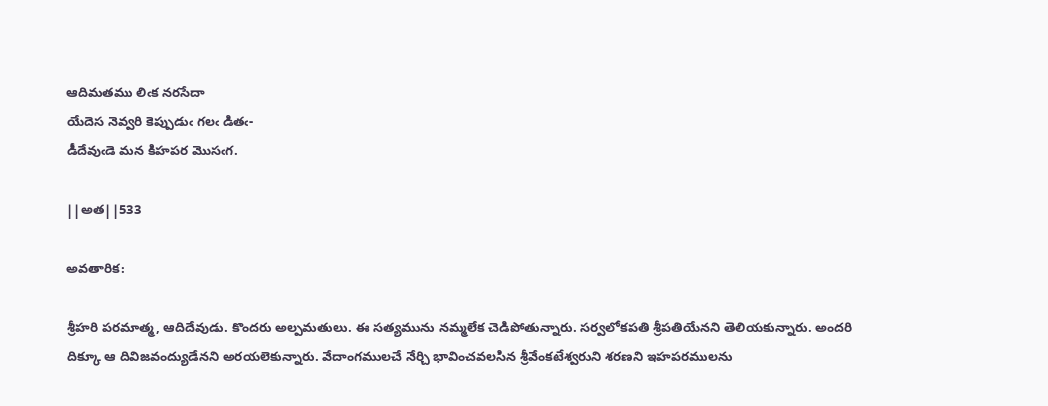ఆదిమతము లిఁక నరసేదా
యేదెస నెవ్వరి కెప్పుడుఁ గలఁ డితఁ-
డీదేవుఁడె మన కిహపర మొసఁగ.

||అత||533

అవతారిక:

శ్రీహరి పరమాత్మ, ఆదిదేవుడు. కొందరు అల్పమతులు. ఈ సత్యమును నమ్మలేక చెడిపోతున్నారు. సర్వలోకపతి శ్రీపతియేనని తెలియకున్నారు. అందరి దిక్కూ ఆ దివిజవంద్యుడేనని అరయలెకున్నారు. వేదాంగములచే నేర్చి భావించవలసిన శ్రీవేంకటేశ్వరుని శరణని ఇహపరములను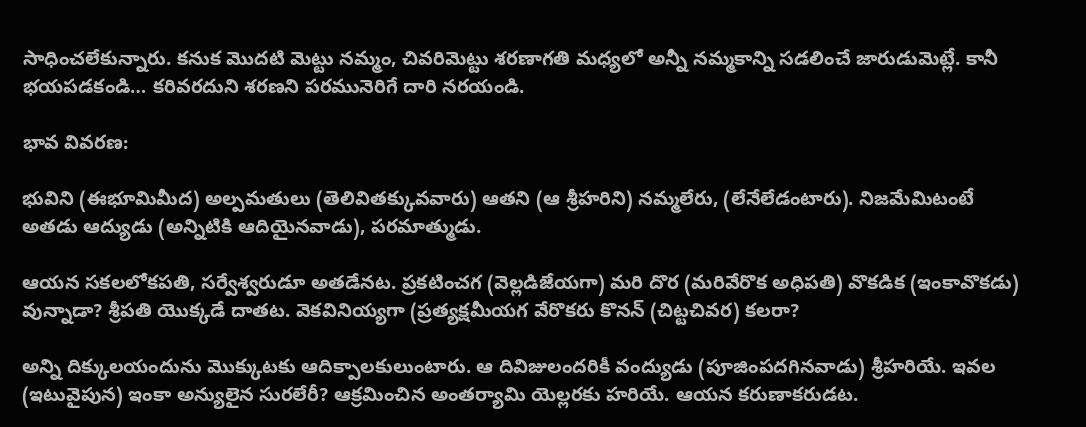సాధించలేకున్నారు. కనుక మొదటి మెట్టు నమ్మం, చివరిమెట్టు శరణాగతి మధ్యలో అన్నీ నమ్మకాన్ని సడలించే జారుడుమెట్లే. కానీ భయపడకండి… కరివరదుని శరణని పరమునెరిగే దారి నరయండి.

భావ వివరణ:

భువిని (ఈభూమిమీద) అల్పమతులు (తెలివితక్కువవారు) ఆతని (ఆ శ్రీహరిని) నమ్మలేరు, (లేనేలేడంటారు). నిజమేమిటంటే అతడు ఆద్యుడు (అన్నిటికి ఆదియైనవాడు), పరమాత్ముడు.

ఆయన సకలలోకపతి, సర్వేశ్వరుడూ అతడేనట. ప్రకటించగ (వెల్లడిజేయగా) మరి దొర (మరివేరొక అధిపతి) వొకడిక (ఇంకావొకడు) వున్నాడా? శ్రీపతి యొక్కడే దాతట. వెకవినియ్యగా (ప్రత్యక్షమీయగ వేరొకరు కొనన్ (చిట్టచివర) కలరా?

అన్ని దిక్కులయందును మొక్కుటకు ఆదిక్పాలకులుంటారు. ఆ దివిజులందరికీ వంద్యుడు (పూజింపదగినవాడు) శ్రీహరియే. ఇవల (ఇటువైపున) ఇంకా అన్యులైన సురలేరీ? ఆక్రమించిన అంతర్యామి యెల్లరకు హరియే. ఆయన కరుణాకరుడట.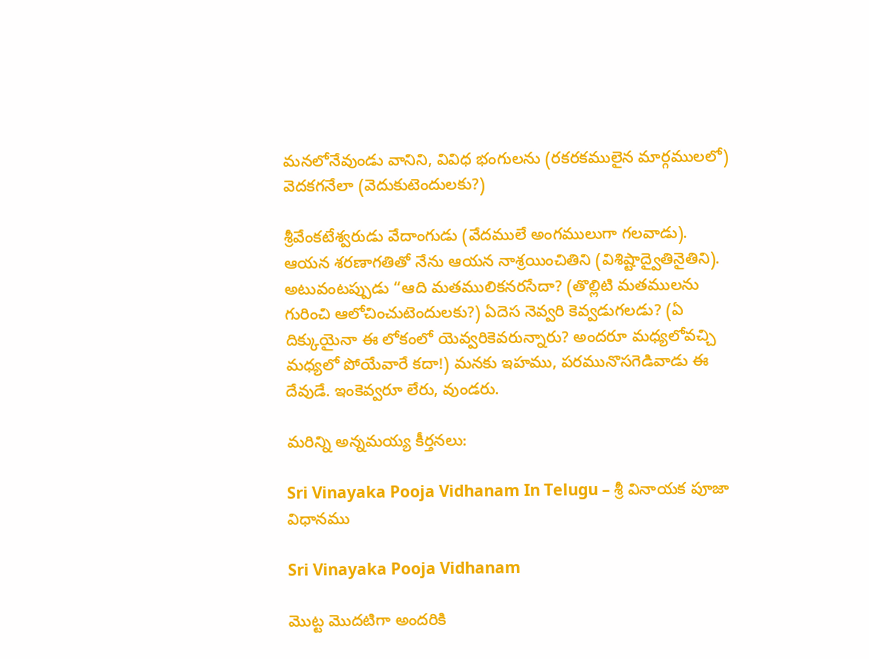మనలోనేవుండు వానిని, వివిధ భంగులను (రకరకములైన మార్గములలో) వెదకగనేలా (వెదుకుటెందులకు?)

శ్రీవేంకటేశ్వరుడు వేదాంగుడు (వేదములే అంగములుగా గలవాడు). ఆయన శరణాగతితో నేను ఆయన నాశ్రయించితిని (విశిష్టాద్వైతినైతిని). అటువంటప్పుడు “ఆది మతములికనరసేదా? (తొల్లిటి మతములను గురించి ఆలోచించుటెందులకు?) ఏదెస నెవ్వరి కెవ్వడుగలడు? (ఏ దిక్కుయైనా ఈ లోకంలో యెవ్వరికెవరున్నారు? అందరూ మధ్యలోవచ్చి మధ్యలో పోయేవారే కదా!) మనకు ఇహము, పరమునొసగెడివాడు ఈ దేవుడే. ఇంకెవ్వరూ లేరు, వుండరు.

మరిన్ని అన్నమయ్య కీర్తనలు:

Sri Vinayaka Pooja Vidhanam In Telugu – శ్రీ వినాయక పూజా విధానము

Sri Vinayaka Pooja Vidhanam

మొట్ట మొదటిగా అందరికి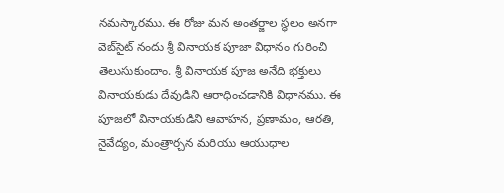నమస్కారము. ఈ రోజు మన అంతర్జాల స్థలం అనగా వెబ్‌సైట్ నందు శ్రీ వినాయక పూజా విధానం గురించి తెలుసుకుందాం. శ్రీ వినాయక పూజ అనేది భక్తులు వినాయకుడు దేవుడిని ఆరాధించడానికి విధానము. ఈ పూజలో వినాయకుడిని ఆవాహన, ప్రణామం, ఆరతి, నైవేద్యం, మంత్రార్చన మరియు ఆయుధాల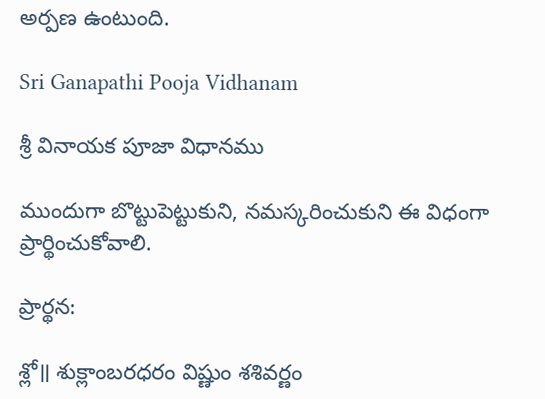అర్పణ ఉంటుంది.

Sri Ganapathi Pooja Vidhanam

శ్రీ వినాయక పూజా విధానము

ముందుగా బొట్టుపెట్టుకుని, నమస్కరించుకుని ఈ విధంగా ప్రార్థించుకోవాలి.

ప్రార్థన:

శ్లో॥ శుక్లాంబరధరం విష్ణుం శశివర్ణం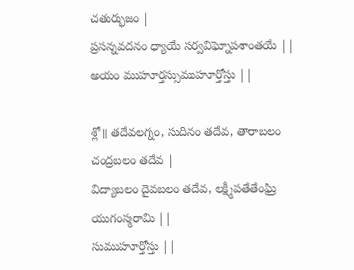చతుర్భుజం |
ప్రసన్నవదనం ధ్యాయే సర్వవిఘ్నోపశాంతయే ||
అయం ముహూర్తస్సుముహూర్తోస్తు ||

శ్లో॥ తదేవలగ్నం, సుదినం తదేవ, తారాబలం చంద్రబలం తదేవ |
విద్యాబలం దైవబలం తదేవ, లక్ష్మీపతేతేంఘ్రి యుగంస్మరామి ||
సుముహూర్తోస్తు ||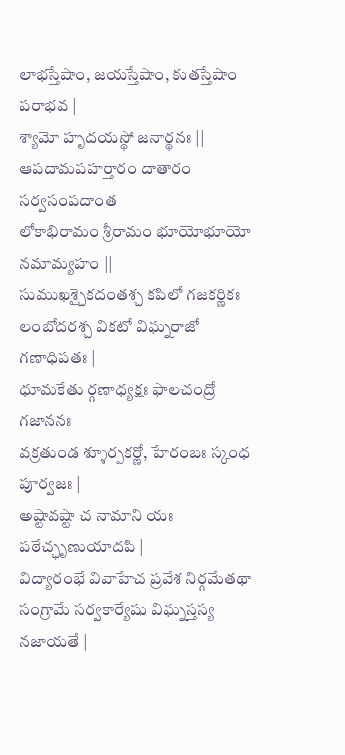లాభస్తేషాం, జయస్తేషాం, కుతస్తేషాం పరాభవ |
శ్యామో హృదయస్థో జనార్థనః ||
ఆపదామపహర్తారం దాతారం సర్వసంపదాంత
లోకాభిరామం శ్రీరామం భూయోభూయో నమామ్యహం ||
సుముఖశ్చైకదంతశ్చ కపిలో గజకర్ణికః
లంబోదరశ్చ వికటో విఘ్నరాజో గణాధిపతః |
ధూమకేతు ర్గణాధ్యక్షః ఫాలచంద్రో గజాననః
వక్రతుండ శ్శూర్పకర్ణో, హేరంబః స్కంధ పూర్వజః |
అష్టావష్టా చ నామాని యః పఠేచ్ఛృణుయాదపి |
విద్యారంభే వివాహేచ ప్రవేశ నిర్గమేతథా
సంగ్రామే సర్వకార్యేషు విఘ్నస్తస్య నజాయతే |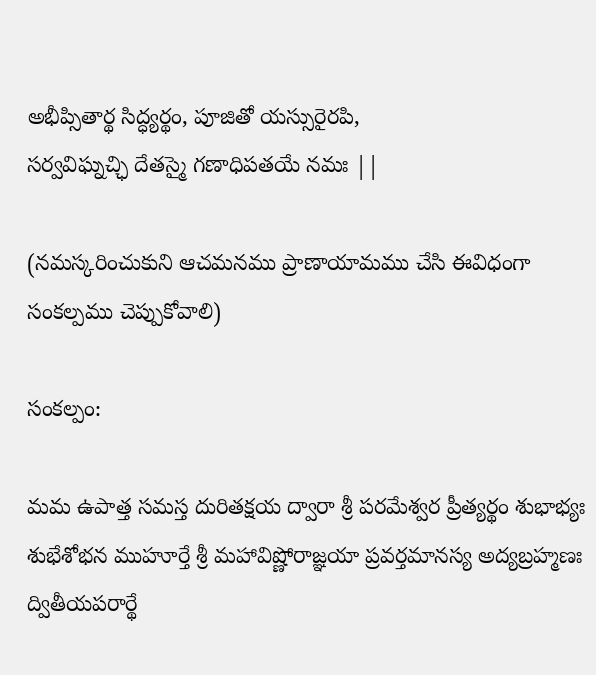అభీప్సితార్థ సిద్ధ్యర్థం, పూజితో యస్సురైరపి,
సర్వవిఘ్నచ్ఛి దేతస్మై గణాధిపతయే నమః ||

(నమస్కరించుకుని ఆచమనము ప్రాణాయామము చేసి ఈవిధంగా సంకల్పము చెప్పుకోవాలి)

సంకల్పం:

మమ ఉపాత్త సమస్త దురితక్షయ ద్వారా శ్రీ పరమేశ్వర ప్రీత్యర్థం శుభాభ్యః శుభేశోభన ముహూర్తే శ్రీ మహావిష్ణోరాజ్ఞయా ప్రవర్తమానస్య అద్యబ్రహ్మణః ద్వితీయపరార్థే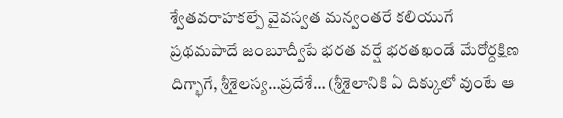శ్వేతవరాహకల్పే వైవస్వత మన్వంతరే కలియుగే ప్రథమపాదే జంబూద్వీపే భరత వర్షే భరతఖండే మేరోర్దక్షిణ దిగ్భాగే, శ్రీశైలస్య…ప్రదేశే… (శ్రీశైలానికి ఏ దిక్కులో వుంటే ఆ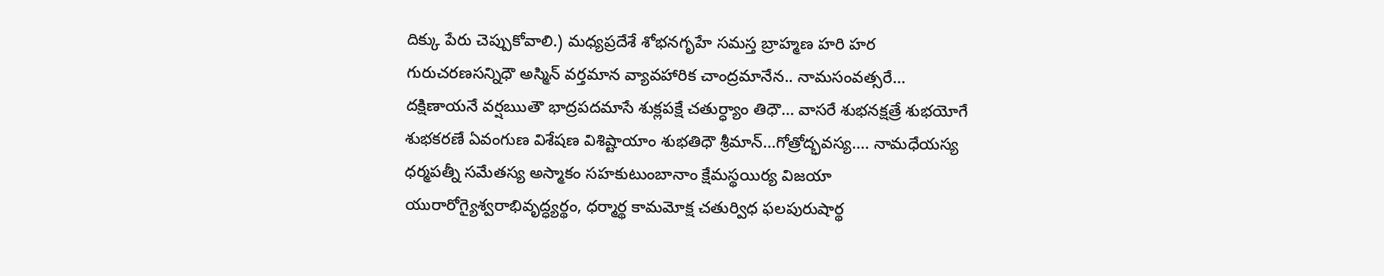దిక్కు పేరు చెప్పుకోవాలి.) మధ్యప్రదేశే శోభనగృహే సమస్త బ్రాహ్మణ హరి హర గురుచరణసన్నిధౌ అస్మిన్ వర్తమాన వ్యావహారిక చాంద్రమానేన.. నామసంవత్సరే… దక్షిణాయనే వర్షఋతౌ భాద్రపదమాసే శుక్లపక్షే చతుర్ధ్యాం తిధౌ… వాసరే శుభనక్షత్రే శుభయోగే శుభకరణే ఏవంగుణ విశేషణ విశిష్టాయాం శుభతిధౌ శ్రీమాన్…గోత్రోద్భవస్య…. నామధేయస్య ధర్మపత్నీ సమేతస్య అస్మాకం సహకుటుంబానాం క్షేమస్థయిర్య విజయా యురారోగ్యైశ్వరాభివృద్ధ్యర్థం, ధర్మార్థ కామమోక్ష చతుర్విధ ఫలపురుషార్థ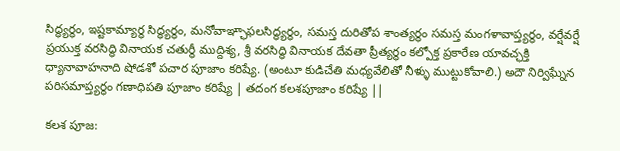సిద్ధ్యర్థం, ఇష్టకామ్యార్థ సిద్ధ్యర్థం, మనోవాఞ్ఛాఫలసిద్ధ్యర్థం, సమస్త దురితోప శాంత్యర్థం సమస్త మంగళావాప్త్యర్థం, వర్షేవర్షే ప్రయుక్త వరసిద్ధి వినాయక చతుర్థీ ముద్దిశ్య, శ్రీ వరసిద్ధి వినాయక దేవతా ప్రీత్యర్థం కల్పోక్త ప్రకారేణ యావచ్ఛక్తి ధ్యానావాహనాది షోడశో పచార పూజాం కరిష్యే. (అంటూ కుడిచేతి మధ్యవేలితో నీళ్ళు ముట్టుకోవాలి.) అదౌ నిర్విఘ్నేన పరిసమాప్త్యర్థం గణాధిపతి పూజాం కరిష్యే | తదంగ కలశపూజాం కరిష్యే ||

కలశ పూజ: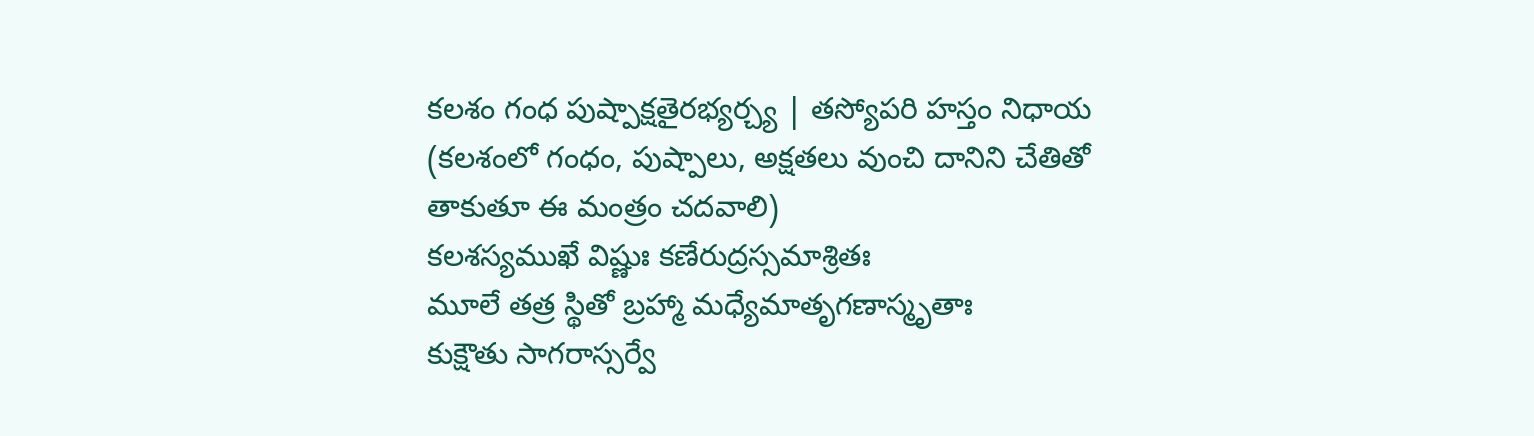కలశం గంధ పుష్పాక్షతైరభ్యర్చ్య | తస్యోపరి హస్తం నిధాయ (కలశంలో గంధం, పుష్పాలు, అక్షతలు వుంచి దానిని చేతితో తాకుతూ ఈ మంత్రం చదవాలి)
కలశస్యముఖే విష్ణుః కణేరుద్రస్సమాశ్రితః
మూలే తత్ర స్థితో బ్రహ్మా మధ్యేమాతృగణాస్మృతాః
కుక్షౌతు సాగరాస్సర్వే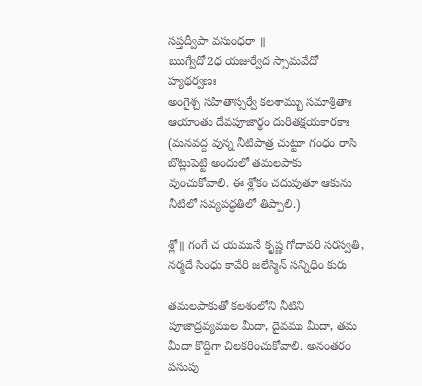సప్తద్వీపా వసుంధరా ॥
ఋగ్వేదో2ధ యజుర్వేద స్సామవేదో హ్యథర్వణః
అంగైశ్చ సహితాస్సర్వే కలశామ్బు సమాశ్రితాః
ఆయాంతు దేవపూజార్థం దురితక్షయకారకాః (మనవద్ద వున్న నీటిపాత్ర చుట్టూ గంధం రాసి బొట్లుపెట్టి అందులో తమలపాకు వుంచుకోవాలి. ఈ శ్లోకం చదువుతూ ఆకును నీటిలో సవ్యపద్ధతిలో తిప్పాలి.)

శ్లో॥ గంగే చ యమునే కృష్ణ గోదావరి సరస్వతి,
నర్మదే సింధు కావేరి జలేస్మిన్ సన్నిధిం కురు

తమలపాకుతో కలశంలోని నీటిని పూజాద్రవ్యముల మీదా, దైవము మీదా, తమ మీదా కొద్దిగా చిలకరించుకోవాలి. అనంతరం పసుపు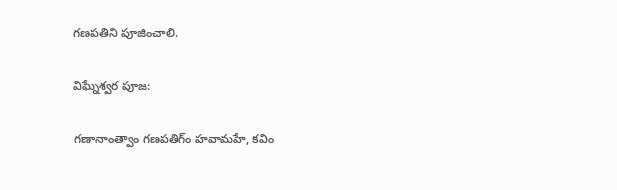గణపతిని పూజించాలి.

విఘ్నేశ్వర పూజ:

గణానాంత్వాం గణపతిగ్ం హవామహే, కవిం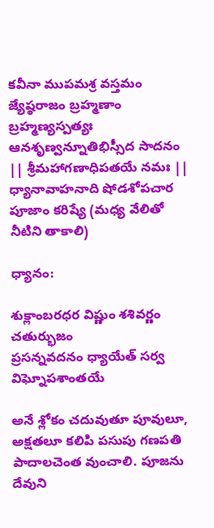కవీనా ముపమశ్ర వస్తమం జ్యేష్ఠరాజం బ్రహ్మణాం బ్రహ్మణ్యస్పత్యః ఆనశృణ్వన్నూతిభిస్సీద సాదనం || శ్రీమహాగణాధిపతయే నమః ||
ధ్యానావాహనాది షోడశోపచార పూజాం కరిష్యే (మధ్య వేలితో నీటిని తాకాలి)

ధ్యానం:

శుక్లాంబరధర విష్ణుం శశివర్ణం చతుర్భుజం
ప్రసన్నవదనం ధ్యాయేత్ సర్వ విఘ్నోపశాంతయే

అనే శ్లోకం చదువుతూ పూవులూ, అక్షతలూ కలిపి పసుపు గణపతి పాదాలచెంత వుంచాలి. పూజను దేవుని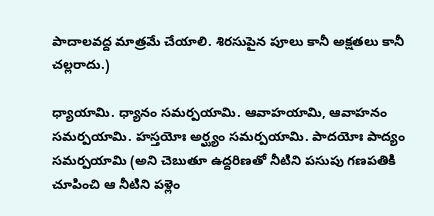పాదాలవద్ద మాత్రమే చేయాలి. శిరసుపైన పూలు కానీ అక్షతలు కానీ చల్లరాదు.)

ధ్యాయామి. ధ్యానం సమర్పయామి. ఆవాహయామి, ఆవాహనం సమర్పయామి. హస్తయోః అర్ఘ్యం సమర్పయామి. పాదయోః పాద్యం సమర్పయామి (అని చెబుతూ ఉద్దరిణతో నీటిని పసుపు గణపతికి చూపించి ఆ నీటిని పళ్లెం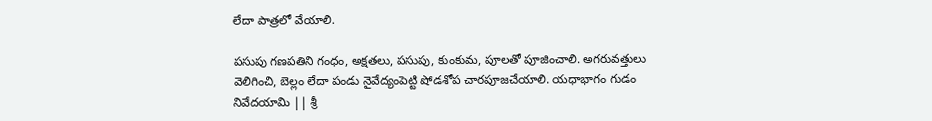లేదా పాత్రలో వేయాలి.

పసుపు గణపతిని గంధం, అక్షతలు, పసుపు, కుంకుమ, పూలతో పూజించాలి. అగరువత్తులు వెలిగించి, బెల్లం లేదా పండు నైవేద్యంపెట్టి షోడశోప చారపూజచేయాలి. యధాభాగం గుడం నివేదయామి || శ్రీ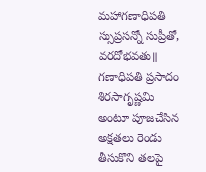మహాగణాధిపతి స్సుప్రసన్నో సుప్రీతో, వరదోభవతు॥ గణాధిపతి ప్రసాదం శిరసాగృష్ణమి అంటూ పూజచేసిన అక్షతలు రెండు తీసుకొని తలపై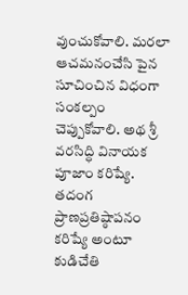వుంచుకోవాలి. మరలా ఆచమనంచేసి పైన సూచించిన విధంగా సంకల్పం చెప్పుకోవాలి. అథ శ్రీ వరసిద్ధి వినాయక పూజాం కరిష్యే. తదంగ ప్రాణప్రతిష్ఠాపనం కరిష్యే అంటూ కుడిచేతి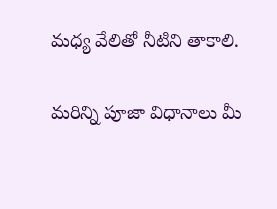మధ్య వేలితో నీటిని తాకాలి.

మరిన్ని పూజా విధానాలు మీ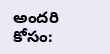అందరి కోసం: